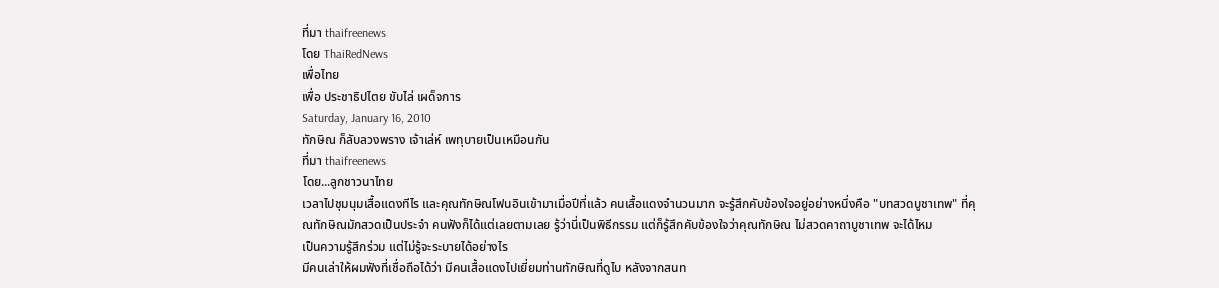ที่มา thaifreenews
โดย ThaiRedNews
เพื่อไทย
เพื่อ ประชาธิปไตย ขับไล่ เผด็จการ
Saturday, January 16, 2010
ทักษิณ ก็ลับลวงพราง เจ้าเล่ห์ เพทุบายเป็นเหมือนกัน
ที่มา thaifreenews
โดย...ลูกชาวนาไทย
เวลาไปชุมนุมเสื้อแดงทีไร และคุณทักษิณโฟนอินเข้ามาเมื่อปีที่แล้ว คนเสื้อแดงจำนวนมาก จะรู้สึกคับข้องใจอยู่อย่างหนึ่งคือ "บทสวดบูชาเทพ" ที่คุณทักษิณมักสวดเป็นประจำ คนฟังก็ได้แต่เลยตามเลย รู้ว่านี่เป็นพิธีกรรม แต่ก็รู้สึกคับข้องใจว่าคุณทักษิณ ไม่สวดคาถาบูชาเทพ จะได้ไหม
เป็นความรู้สึกร่วม แต่ไม่รู้จะระบายได้อย่างไร
มีคนเล่าให้ผมฟังที่เชื่อถือได้ว่า มีคนเสื้อแดงไปเยี่ยมท่านทักษิณที่ดูไบ หลังจากสนท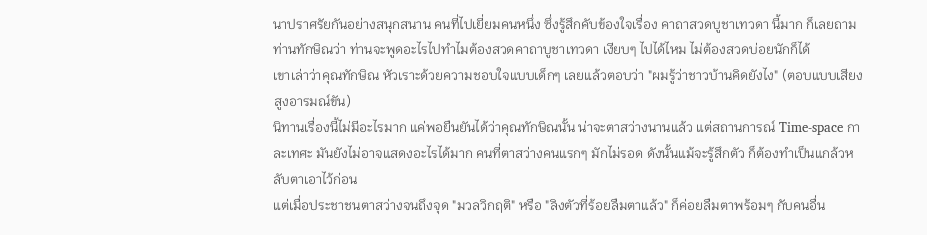นาปราศรัยกันอย่างสนุกสนาน คนที่ไปเยี่ยมคนหนึ่ง ซึ่งรู้สึกคับข้องใจเรื่อง คาถาสวดบูชาเทวดา นี้มาก ก็เลยถามท่านทักษิณว่า ท่านจะพูดอะไรไปทำไมต้องสวดคาถาบูชาเทวดา เงียบๆ ไปได้ไหม ไม่ต้องสวดบ่อยนักก็ได้
เขาเล่าว่าคุณทักษิณ หัวเราะด้วยความชอบใจแบบเด็กๆ เลยแล้วตอบว่า "ผมรู้ว่าชาวบ้านคิดยังไง" (ตอบแบบเสียงสูงอารมณ์ขัน)
นิทานเรื่องนี้ไม่มีอะไรมาก แค่พอยืนยันได้ว่าคุณทักษิณนั้น น่าจะตาสว่างนานแล้ว แต่สถานการณ์ Time-space กาละเทศะ มันยังไม่อาจแสดงอะไรได้มาก คนที่ตาสว่างคนแรกๆ มักไม่รอด ดังนั้นแม้จะรู้สึกตัว ก็ต้องทำเป็นแกล้วหลับตาเอาไว้ก่อน
แต่เมื่อประชาชนตาสว่างจนถึงจุด "มวลวิกฤติ" หรือ "ลิงตัวที่ร้อยลืมตาแล้ว" ก็ค่อยลืมตาพร้อมๆ กับคนอื่น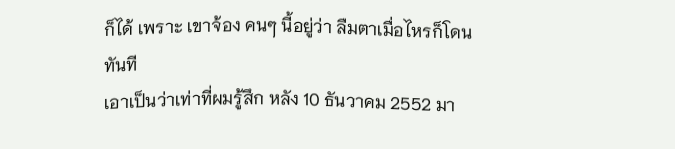ก็ได้ เพราะ เขาจ้อง คนๆ นี้อยู่ว่า ลืมตาเมื่อไหรก็โดนทันที
เอาเป็นว่าเท่าที่ผมรู้สึก หลัง 10 ธันวาคม 2552 มา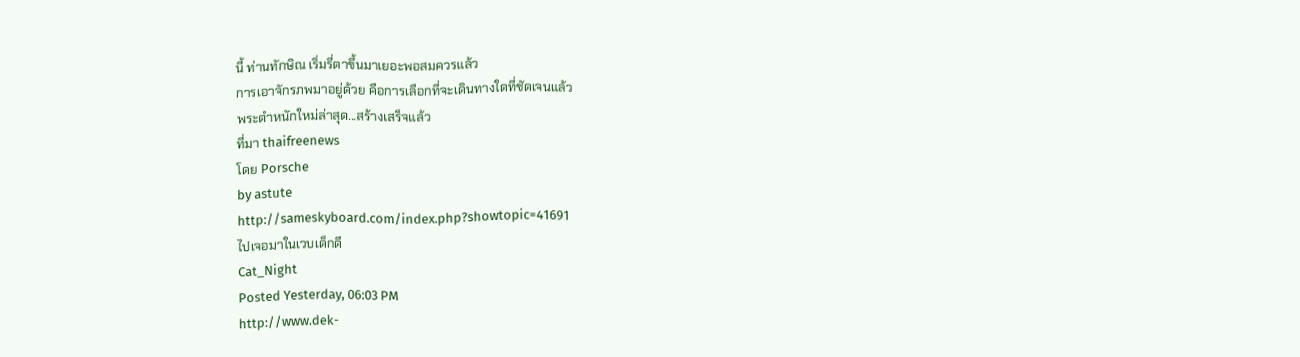นี้ ท่านทักษิณ เริ่มรี่ตาขึ้นมาเยอะพอสมควรแล้ว
การเอาจักรภพมาอยู่ด้วย คือการเลือกที่จะเดินทางใดที่ชัดเจนแล้ว
พระตำหนักใหม่ล่าสุด...สร้างเสร็จแล้ว
ที่มา thaifreenews
โดย Porsche
by astute
http://sameskyboard.com/index.php?showtopic=41691
ไปเจอมาในเวบเด็กดี
Cat_Night
Posted Yesterday, 06:03 PM
http://www.dek-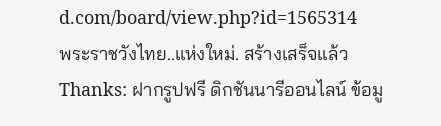d.com/board/view.php?id=1565314
พระราชวังไทย..แห่งใหม่. สร้างเสร็จแล้ว
Thanks: ฝากรูปฟรี ดิกชันนารีออนไลน์ ข้อมู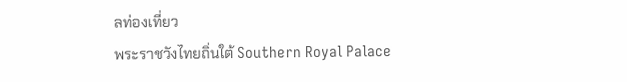ลท่องเที่ยว
พระราชวังไทยถิ่นใต้ Southern Royal Palace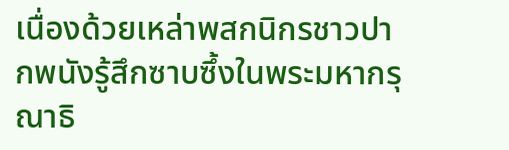เนื่องด้วยเหล่าพสกนิกรชาวปากพนังรู้สึกซาบซึ้งในพระมหากรุณาธิ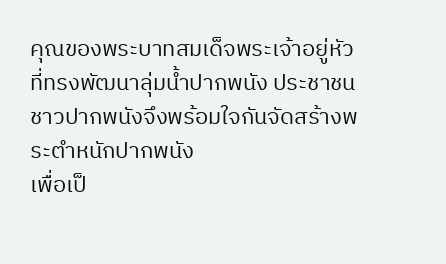คุณของพระบาทสมเด็จพระเจ้าอยู่หัว
ที่ทรงพัฒนาลุ่มน้ำปากพนัง ประชาชนชาวปากพนังจึงพร้อมใจกันจัดสร้างพระตำหนักปากพนัง
เพื่อเป็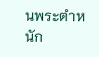นพระตำหนัก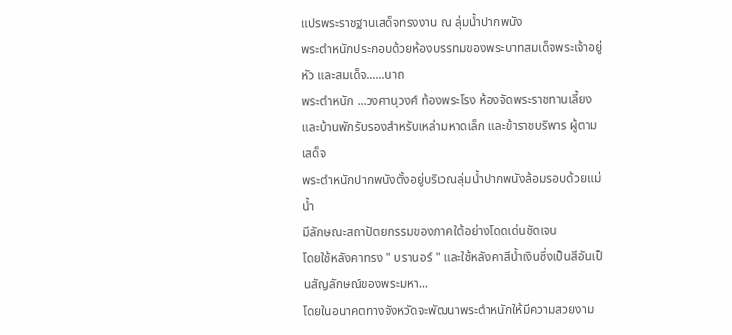แปรพระราชฐานเสด็จทรงงาน ณ ลุ่มน้ำปากพนัง
พระตำหนักประกอบด้วยห้องบรรทมของพระบาทสมเด็จพระเจ้าอยู่หัว และสมเด็จ......นาถ
พระตำหนัก ...วงศานุวงศ์ ท้องพระโรง ห้องจัดพระราชทานเลี้ยง
และบ้านพักรับรองสำหรับเหล่ามหาดเล็ก และข้าราชบริพาร ผู้ตามเสด็จ
พระตำหนักปากพนังตั้งอยู่บริเวณลุ่มน้ำปากพนังล้อมรอบด้วยแม่น้ำ
มีลักษณะสถาปัตยกรรมของภาคใต้อย่างโดดเด่นชัดเจน
โดยใช้หลังคาทรง " บรานอร์ " และใช้หลังคาสีน้ำเงินซึ่งเป็นสีอันเป็นสัญลักษณ์ของพระมหา...
โดยในอนาคตทางจังหวัดจะพัฒนาพระตำหนักให้มีความสวยงาม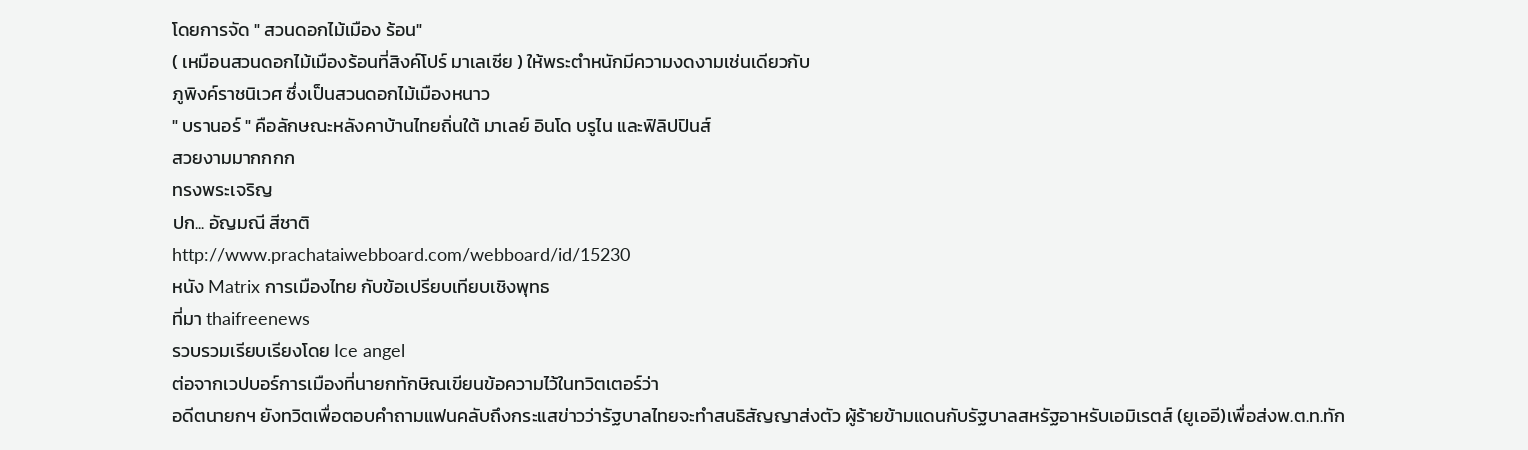โดยการจัด " สวนดอกไม้เมือง ร้อน"
( เหมือนสวนดอกไม้เมืองร้อนที่สิงค์โปร์ มาเลเซีย ) ให้พระตำหนักมีความงดงามเช่นเดียวกับ
ภูพิงค์ราชนิเวศ ซึ่งเป็นสวนดอกไม้เมืองหนาว
" บรานอร์ " คือลักษณะหลังคาบ้านไทยถิ่นใต้ มาเลย์ อินโด บรูไน และฟิลิปปินส์
สวยงามมากกกก
ทรงพระเจริญ
ปก... อัญมณี สีชาติ
http://www.prachataiwebboard.com/webboard/id/15230
หนัง Matrix การเมืองไทย กับข้อเปรียบเทียบเชิงพุทธ
ที่มา thaifreenews
รวบรวมเรียบเรียงโดย Ice angel
ต่อจากเวปบอร์การเมืองที่นายกทักษิณเขียนข้อความไว้ในทวิตเตอร์ว่า
อดีตนายกฯ ยังทวิตเพื่อตอบคำถามแฟนคลับถึงกระแสข่าวว่ารัฐบาลไทยจะทำสนธิสัญญาส่งตัว ผู้ร้ายข้ามแดนกับรัฐบาลสหรัฐอาหรับเอมิเรตส์ (ยูเออี)เพื่อส่งพ.ต.ท.ทัก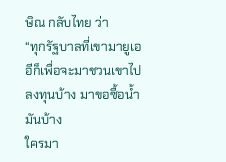ษิณ กลับไทย ว่า
“ทุกรัฐบาลที่เขามายูเออีก็เพื่อจะมาชวนเขาไปลงทุนบ้าง มาขอซื้อน้ำมันบ้าง
ใครมา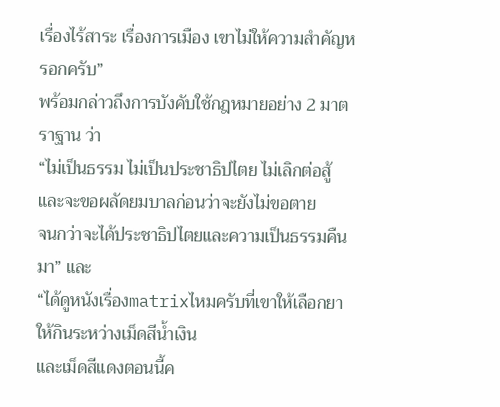เรื่องไร้สาระ เรื่องการเมือง เขาไม่ให้ความสำคัญหรอกครับ”
พร้อมกล่าวถึงการบังคับใช้กฎหมายอย่าง 2 มาตราฐาน ว่า
“ไม่เป็นธรรม ไม่เป็นประชาธิปไตย ไม่เลิกต่อสู้
และจะขอผลัดยมบาลก่อนว่าจะยังไม่ขอตาย
จนกว่าจะได้ประชาธิปไตยและความเป็นธรรมคืนมา” และ
“ได้ดูหนังเรื่องmatrixไหมครับที่เขาให้เลือกยาให้กินระหว่างเม็ดสีน้ำเงิน
และเม็ดสีแดงตอนนี้ค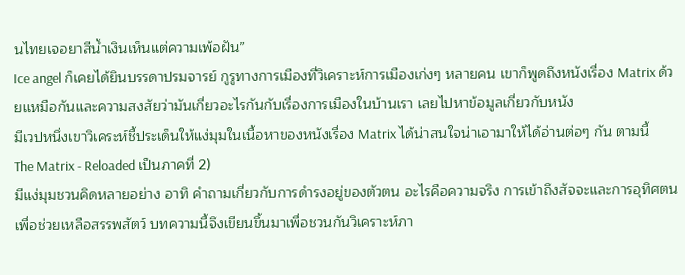นไทยเจอยาสีน้ำเงินเห็นแต่ความเพ้อฝัน”
Ice angel ก็เคยได้ยินบรรดาปรมจารย์ กูรูทางการเมืองที่วิเคราะห์การเมืองเก่งๆ หลายคน เขาก็พูดถึงหนังเรื่อง Matrix ด้วยเเหมือกันและความสงสัยว่ามันเกี่ยวอะไรกันกับเรื่องการเมืองในบ้านเรา เลยไปหาข้อมูลเกี่ยวกับหนัง
มีเวปหนึ่งเขาวิเคระห์ชี้ประเด็นให้แง่มุมในเนื้อหาของหนังเรื่อง Matrix ได้น่าสนใจน่าเอามาให้ได้อ่านต่อๆ กัน ตามนี้
The Matrix - Reloaded เป็นภาคที่ 2)
มีแง่มุมชวนคิดหลายอย่าง อาทิ คำถามเกี่ยวกับการดำรงอยู่ของตัวตน อะไรคือความจริง การเข้าถึงสัจจะและการอุทิศตนเพื่อช่วยเหลือสรรพสัตว์ บทความนี้จึงเขียนขึ้นมาเพื่อชวนกันวิเคราะห์ภา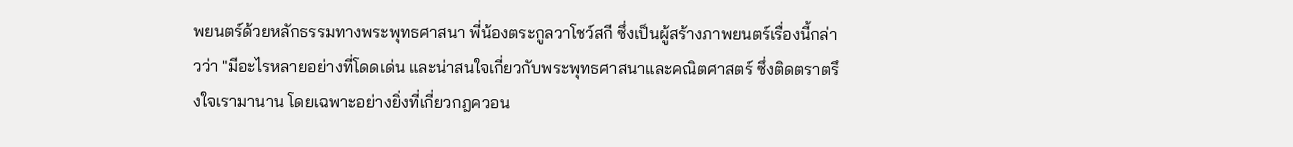พยนตร์ด้วยหลักธรรมทางพระพุทธศาสนา พี่น้องตระกูลวาโชว์สกี ซึ่งเป็นผู้สร้างภาพยนตร์เรื่องนี้กล่าวว่า "มีอะไรหลายอย่างที่โดดเด่น และน่าสนใจเกี่ยวกับพระพุทธศาสนาและคณิตศาสตร์ ซึ่งติดตราตรึงใจเรามานาน โดยเฉพาะอย่างยิ่งที่เกี่ยวกฎควอน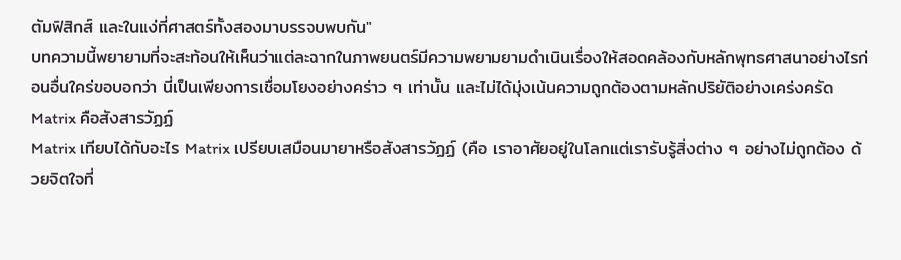ตัมฟิสิกส์ และในแง่ที่ศาสตร์ทั้งสองมาบรรจบพบกัน"
บทความนี้พยายามที่จะสะท้อนให้เห็นว่าแต่ละฉากในภาพยนตร์มีความพยามยามดำเนินเรื่องให้สอดคล้องกับหลักพุทธศาสนาอย่างไรก่อนอื่นใคร่ขอบอกว่า นี่เป็นเพียงการเชื่อมโยงอย่างคร่าว ๆ เท่านั้น และไม่ได้มุ่งเน้นความถูกต้องตามหลักปริยัติอย่างเคร่งครัด
Matrix คือสังสารวัฏฏ์
Matrix เทียบได้กับอะไร Matrix เปรียบเสมือนมายาหรือสังสารวัฏฏ์ (คือ เราอาศัยอยู่ในโลกแต่เรารับรู้สิ่งต่าง ๆ อย่างไม่ถูกต้อง ด้วยจิตใจที่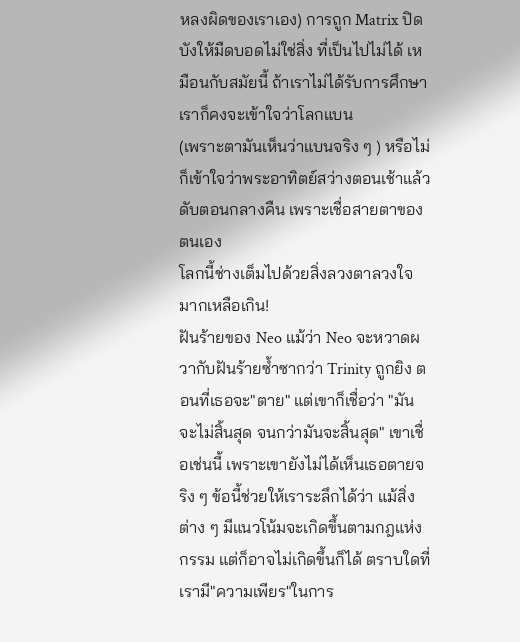หลงผิดของเราเอง) การถูก Matrix ปิดบังให้มืดบอดไม่ใช่สิ่ง ที่เป็นไปไม่ได้ เหมือนกับสมัยนี้ ถ้าเราไม่ได้รับการศึกษา เราก็คงจะเข้าใจว่าโลกแบน
(เพราะตามันเห็นว่าแบนจริง ๆ ) หรือไม่ก็เข้าใจว่าพระอาทิตย์สว่างตอนเช้าแล้วดับตอนกลางคืน เพราะเชื่อสายตาของตนเอง
โลกนี้ช่างเต็มไปด้วยสิ่งลวงตาลวงใจมากเหลือเกิน!
ฝันร้ายของ Neo แม้ว่า Neo จะหวาดผวากับฝันร้ายซ้ำซากว่า Trinity ถูกยิง ตอนที่เธอจะ"ตาย" แต่เขาก็เชื่อว่า "มันจะไม่สิ้นสุด จนกว่ามันจะสิ้นสุด" เขาเชื่อเช่นนี้ เพราะเขายังไม่ได้เห็นเธอตายจริง ๆ ข้อนี้ช่วยให้เราระลึกได้ว่า แม้สิ่งต่าง ๆ มีแนวโน้มจะเกิดขึ้นตามกฎแห่งกรรม แต่ก็อาจไม่เกิดขึ้นก็ได้ ตราบใดที่เรามี"ความเพียร"ในการ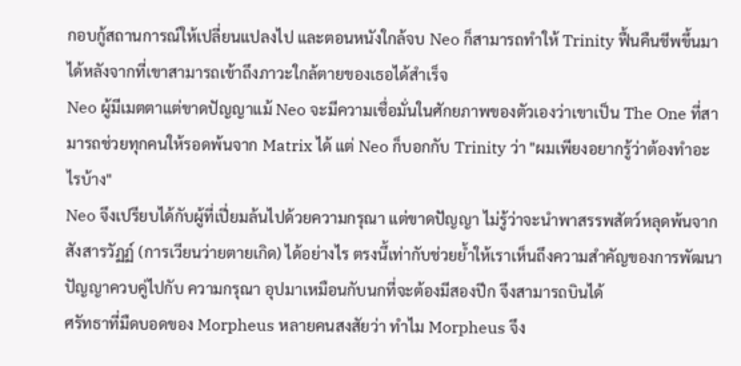กอบกู้สถานการณ์ให้เปลี่ยนแปลงไป และตอนหนังใกล้จบ Neo ก็สามารถทำให้ Trinity ฟื้นคืนชีพขึ้นมาได้หลังจากที่เขาสามารถเข้าถึงภาวะใกล้ตายของเธอได้สำเร็จ
Neo ผู้มีเมตตาแต่ขาดปัญญาแม้ Neo จะมีความเชื่อมั่นในศักยภาพของตัวเองว่าเขาเป็น The One ที่สามารถช่วยทุกคนให้รอดพ้นจาก Matrix ได้ แต่ Neo ก็บอกกับ Trinity ว่า "ผมเพียงอยากรู้ว่าต้องทำอะไรบ้าง"
Neo จึงเปรียบได้กับผู้ที่เปี่ยมล้นไปด้วยความกรุณา แต่ขาดปัญญา ไม่รู้ว่าจะนำพาสรรพสัตว์หลุดพ้นจากสังสารวัฏฏ์ (การเวียนว่ายตายเกิด) ได้อย่างไร ตรงนึ้เท่ากับช่วยย้ำให้เราเห็นถึงความสำคัญของการพัฒนาปัญญาควบคู่ไปกับ ความกรุณา อุปมาเหมือนกับนกที่จะต้องมีสองปีก จึงสามารถบินได้
ศรัทธาที่มืดบอดของ Morpheus หลายคนสงสัยว่า ทำไม Morpheus จึง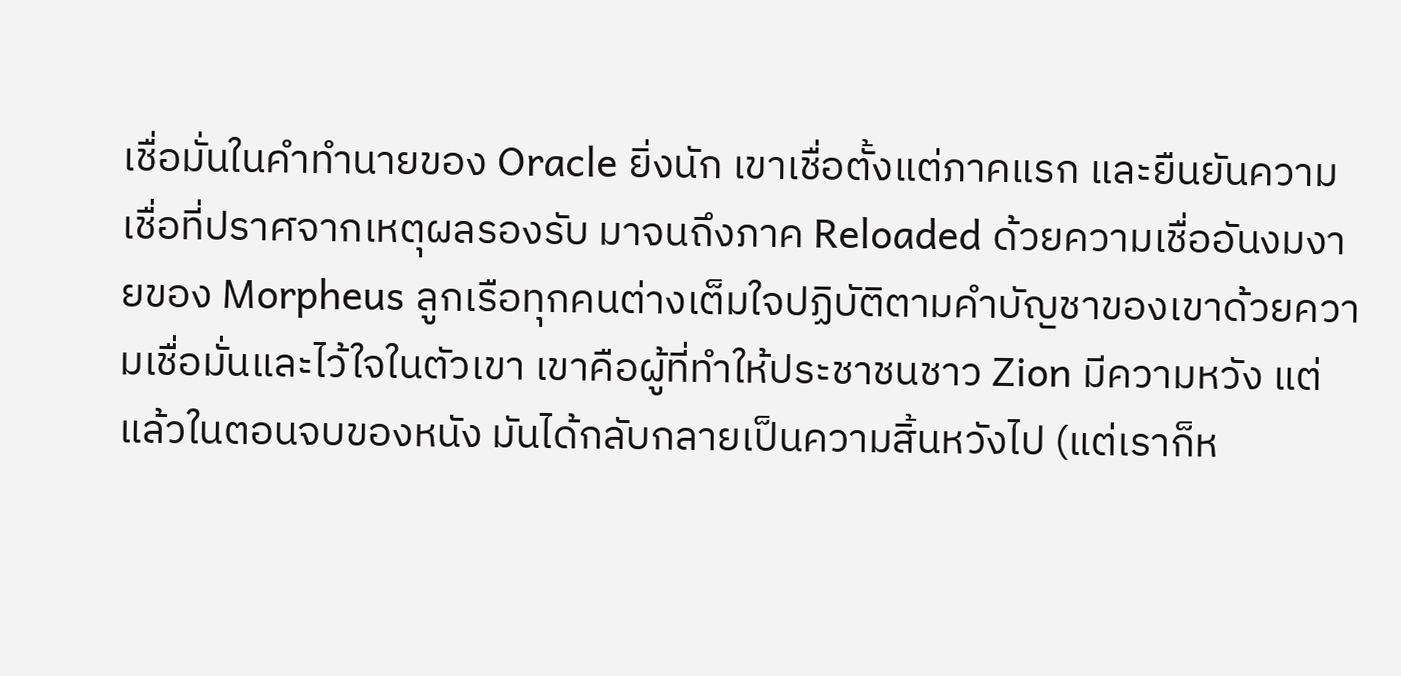เชื่อมั่นในคำทำนายของ Oracle ยิ่งนัก เขาเชื่อตั้งแต่ภาคแรก และยืนยันความเชื่อที่ปราศจากเหตุผลรองรับ มาจนถึงภาค Reloaded ด้วยความเชื่ออันงมงายของ Morpheus ลูกเรือทุกคนต่างเต็มใจปฏิบัติตามคำบัญชาของเขาด้วยความเชื่อมั่นและไว้ใจในตัวเขา เขาคือผู้ที่ทำให้ประชาชนชาว Zion มีความหวัง แต่แล้วในตอนจบของหนัง มันได้กลับกลายเป็นความสิ้นหวังไป (แต่เราก็ห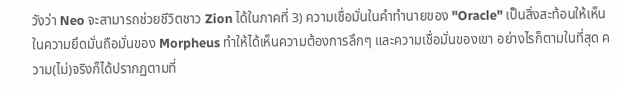วังว่า Neo จะสามารถช่วยชีวิตชาว Zion ได้ในภาคที่ 3) ความเชื่อมั่นในคำทำนายของ "Oracle" เป็นสิ่งสะท้อนให้เห็นในความยึดมั่นถือมั่นของ Morpheus ทำให้ได้เห็นความต้องการลึกๆ และความเชื่อมั่นของเขา อย่างไรก็ตามในที่สุด ความ(ไม่)จริงก็ได้ปรากฏตามที่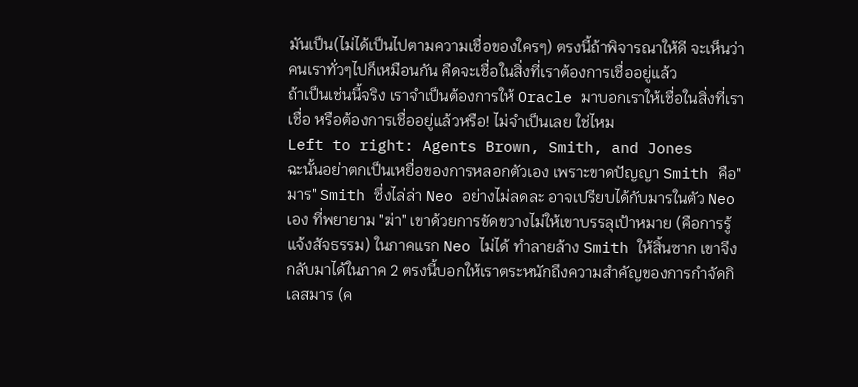มันเป็น(ไม่ได้เป็นไปตามความเชื่อของใครๆ) ตรงนี้ถ้าพิจารณาให้ดี จะเห็นว่าคนเราทั่วๆไปก็เหมือนกัน คืดจะเชื่อในสิ่งที่เราต้องการเชื่ออยู่แล้ว
ถ้าเป็นเช่นนี้จริง เราจำเป็นต้องการให้ Oracle มาบอกเราให้เชื่อในสิ่งที่เราเชื่อ หรือต้องการเชื่ออยู่แล้วหรือ! ไม่จำเป็นเลย ใช่ไหม
Left to right: Agents Brown, Smith, and Jones
ฉะนั้นอย่าตกเป็นเหยื่อของการหลอกตัวเอง เพราะขาดปัญญา Smith คือ"มาร" Smith ซึ่งไล่ล่า Neo อย่างไม่ลดละ อาจเปรียบได้กับมารในตัว Neo เอง ที่พยายาม "ฆ่า" เขาด้วยการขัดขวางไม่ให้เขาบรรลุเป้าหมาย (คือการรู้แจ้งสัจธรรม) ในภาคแรก Neo ไม่ได้ ทำลายล้าง Smith ให้สิ้นซาก เขาจึงกลับมาได้ในภาค 2 ตรงนี้บอกให้เราตระหนักถึงความสำคัญของการกำจัดกิเลสมาร (ค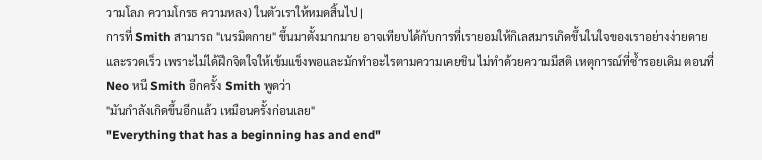วามโลภ ความโกรธ ความหลง) ในตัวเราให้หมดสิ้นไป |
การที่ Smith สามารถ "เนรมิตกาย" ขึ้นมาตั้งมากมาย อาจเทียบได้กับการที่เรายอมให้กิเลสมารเกิดขึ้นในใจของเราอย่างง่ายดายและรวดเร็ว เพราะไม่ได้ฝึกจิตใจให้เข้มแข็งพอและมักทำอะไรตามความเคยชิน ไม่ทำด้วยความมีสติ เหตุการณ์ที่ซ้ำรอยเดิม ตอนที่ Neo หนี Smith อีกครั้ง Smith พูดว่า
"มันกำลังเกิดขึ้นอีกแล้ว เหมือนครั้งก่อนเลย"
"Everything that has a beginning has and end"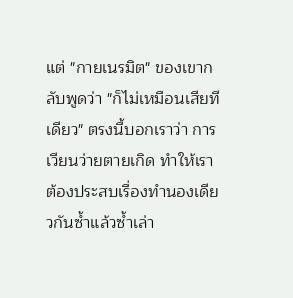แต่ "กายเนรมิต" ของเขากลับพูดว่า "ก็ไม่เหมือนเสียทีเดียว" ตรงนี้บอกเราว่า การเวียนว่ายตายเกิด ทำให้เราต้องประสบเรื่องทำนองเดียวกันซ้ำแล้วซ้ำเล่า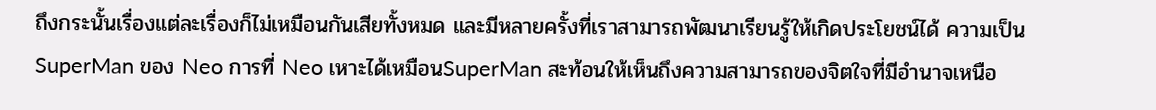ถึงกระนั้นเรื่องแต่ละเรื่องก็ไม่เหมือนกันเสียทั้งหมด และมีหลายครั้งที่เราสามารถพัฒนาเรียนรู้ให้เกิดประโยชน์ได้ ความเป็น SuperMan ของ Neo การที่ Neo เหาะได้เหมือนSuperMan สะท้อนให้เห็นถึงความสามารถของจิตใจที่มีอำนาจเหนือ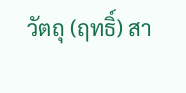วัตถุ (ฤทธิ์) สา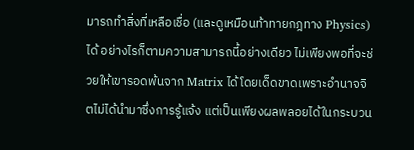มารถทำสิ่งที่เหลือเชื่อ (และดูเหมือนท้าทายกฎทาง Physics) ได้ อย่างไรก็ตามความสามารถนี้อย่างเดียว ไม่เพียงพอที่จะช่วยให้เขารอดพ้นจาก Matrix ได้โดยเด็ดขาดเพราะอำนาจจิตไม่ได้นำมาซึ่งการรู้แจ้ง แต่เป็นเพียงผลพลอยได้ในกระบวน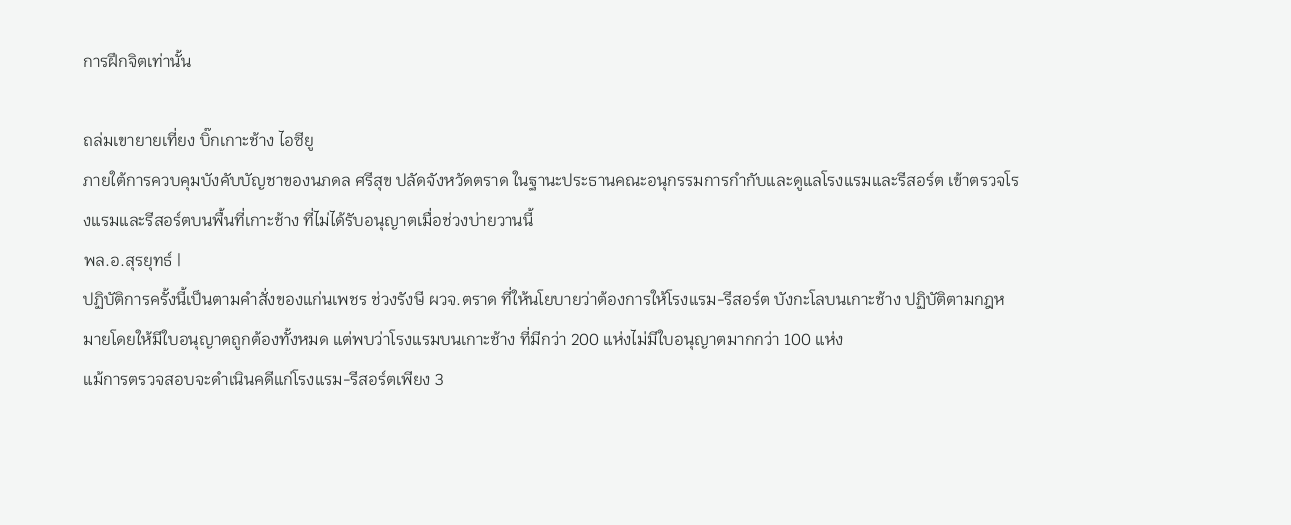การฝึกจิตเท่านั้น

ถล่มเขายายเที่ยง บิ๊กเกาะช้าง ไอซียู
ภายใต้การควบคุมบังคับบัญชาของนภดล ศรีสุข ปลัดจังหวัดตราด ในฐานะประธานคณะอนุกรรมการกำกับและดูแลโรงแรมและรีสอร์ต เข้าตรวจโรงแรมและรีสอร์ตบนพื้นที่เกาะช้าง ที่ไม่ได้รับอนุญาตเมื่อช่วงบ่ายวานนี้
พล.อ.สุรยุทธ์ |
ปฏิบัติการครั้งนี้เป็นตามคำสั่งของแก่นเพชร ช่วงรังษี ผวจ.ตราด ที่ให้นโยบายว่าต้องการให้โรงแรม-รีสอร์ต บังกะโลบนเกาะช้าง ปฏิบัติตามกฎหมายโดยให้มีใบอนุญาตถูกต้องทั้งหมด แต่พบว่าโรงแรมบนเกาะช้าง ที่มีกว่า 200 แห่งไม่มีใบอนุญาตมากกว่า 100 แห่ง
แม้การตรวจสอบจะดำเนินคดีแก่โรงแรม-รีสอร์ตเพียง 3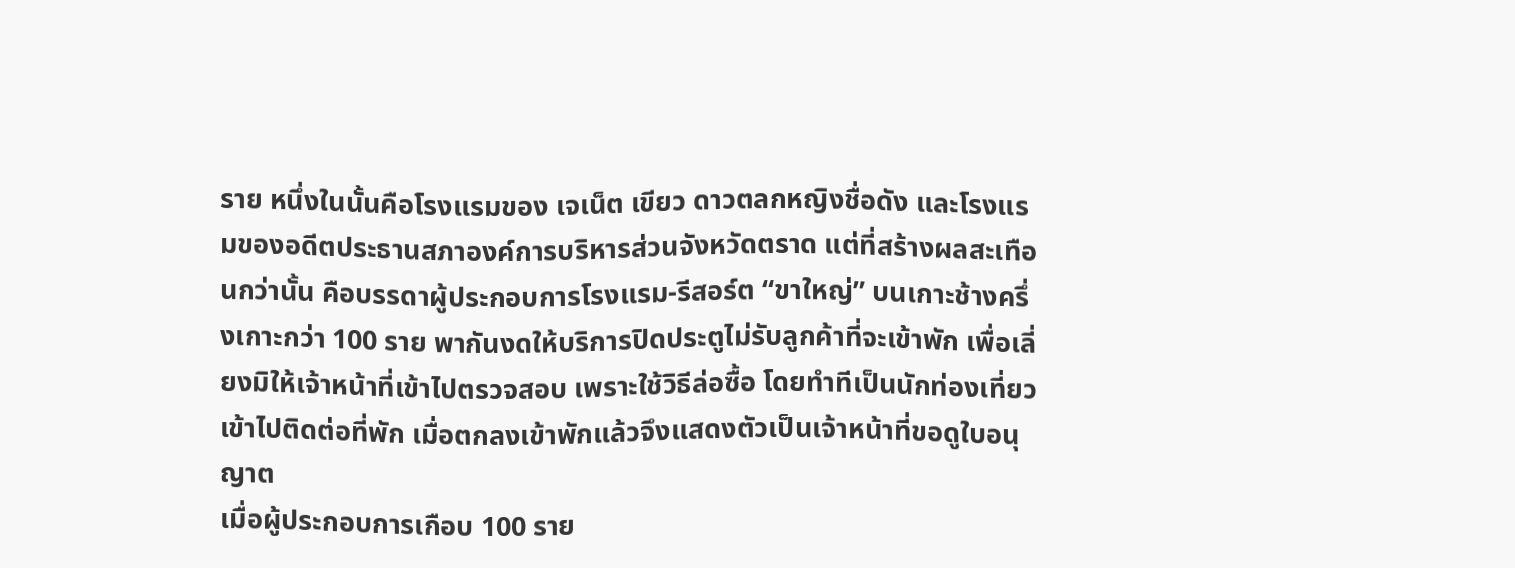ราย หนึ่งในนั้นคือโรงแรมของ เจเน็ต เขียว ดาวตลกหญิงชื่อดัง และโรงแรมของอดีตประธานสภาองค์การบริหารส่วนจังหวัดตราด แต่ที่สร้างผลสะเทือนกว่านั้น คือบรรดาผู้ประกอบการโรงแรม-รีสอร์ต “ขาใหญ่” บนเกาะช้างครึ่งเกาะกว่า 100 ราย พากันงดให้บริการปิดประตูไม่รับลูกค้าที่จะเข้าพัก เพื่อเลี่ยงมิให้เจ้าหน้าที่เข้าไปตรวจสอบ เพราะใช้วิธีล่อซื้อ โดยทำทีเป็นนักท่องเที่ยวเข้าไปติดต่อที่พัก เมื่อตกลงเข้าพักแล้วจึงแสดงตัวเป็นเจ้าหน้าที่ขอดูใบอนุญาต
เมื่อผู้ประกอบการเกือบ 100 ราย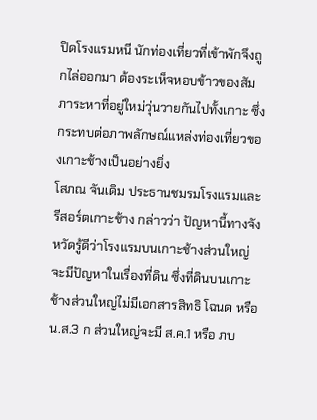ปิดโรงแรมหนี นักท่องเที่ยวที่เข้าพักจึงถูกไล่ออกมา ต้องระเห็จหอบข้าวของสัมภาระหาที่อยู่ใหม่วุ่นวายกันไปทั้งเกาะ ซึ่งกระทบต่อภาพลักษณ์แหล่งท่องเที่ยวของเกาะช้างเป็นอย่างยิ่ง
โสภณ จันเดิม ประธานชมรมโรงแรมและรีสอร์ตเกาะช้าง กล่าวว่า ปัญหานี้ทางจังหวัดรู้ดีว่าโรงแรมบนเกาะช้างส่วนใหญ่จะมีปัญหาในเรื่องที่ดิน ซึ่งที่ดินบนเกาะช้างส่วนใหญ่ไม่มีเอกสารสิทธิ โฉนด หรือน.ส.3 ก ส่วนใหญ่จะมี ส.ค.1 หรือ ภบ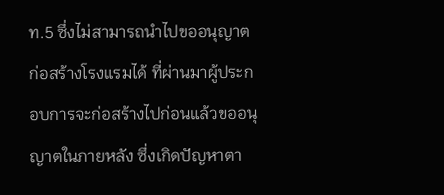ท.5 ซึ่งไม่สามารถนำไปขออนุญาตก่อสร้างโรงแรมได้ ที่ผ่านมาผู้ประกอบการจะก่อสร้างไปก่อนแล้วขออนุญาตในภายหลัง ซึ่งเกิดปัญหาตา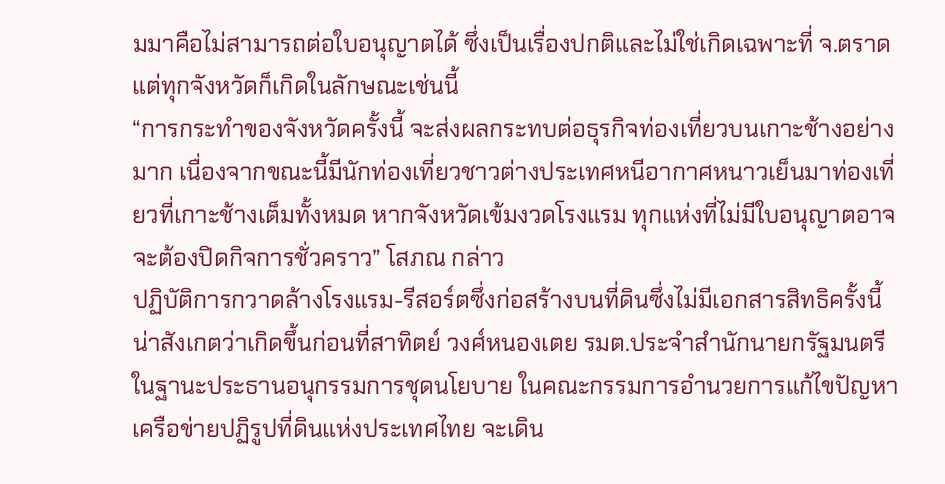มมาคือไม่สามารถต่อใบอนุญาตได้ ซึ่งเป็นเรื่องปกติและไม่ใช่เกิดเฉพาะที่ จ.ตราด แต่ทุกจังหวัดก็เกิดในลักษณะเช่นนี้
“การกระทำของจังหวัดครั้งนี้ จะส่งผลกระทบต่อธุรกิจท่องเที่ยวบนเกาะช้างอย่างมาก เนื่องจากขณะนี้มีนักท่องเที่ยวชาวต่างประเทศหนีอากาศหนาวเย็นมาท่องเที่ยวที่เกาะช้างเต็มทั้งหมด หากจังหวัดเข้มงวดโรงแรม ทุกแห่งที่ไม่มีใบอนุญาตอาจจะต้องปิดกิจการชั่วคราว” โสภณ กล่าว
ปฏิบัติการกวาดล้างโรงแรม-รีสอร์ตซึ่งก่อสร้างบนที่ดินซึ่งไม่มีเอกสารสิทธิครั้งนี้ น่าสังเกตว่าเกิดขึ้นก่อนที่สาทิตย์ วงศ์หนองเตย รมต.ประจำสำนักนายกรัฐมนตรี ในฐานะประธานอนุกรรมการชุดนโยบาย ในคณะกรรมการอำนวยการแก้ไขปัญหาเครือข่ายปฏิรูปที่ดินแห่งประเทศไทย จะเดิน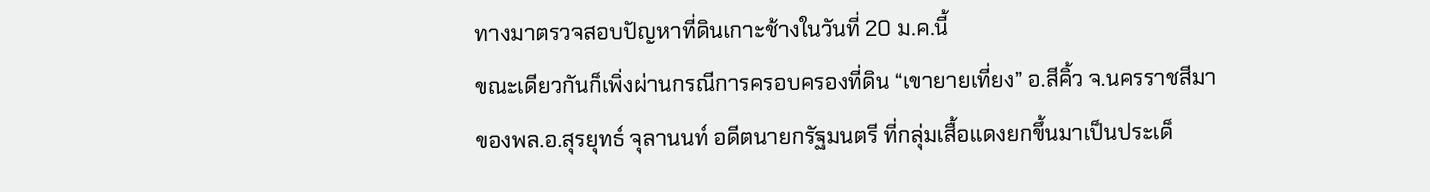ทางมาตรวจสอบปัญหาที่ดินเกาะช้างในวันที่ 20 ม.ค.นี้
ขณะเดียวกันก็เพิ่งผ่านกรณีการครอบครองที่ดิน “เขายายเที่ยง” อ.สีคิ้ว จ.นครราชสีมา ของพล.อ.สุรยุทธ์ จุลานนท์ อดีตนายกรัฐมนตรี ที่กลุ่มเสื้อแดงยกขึ้นมาเป็นประเด็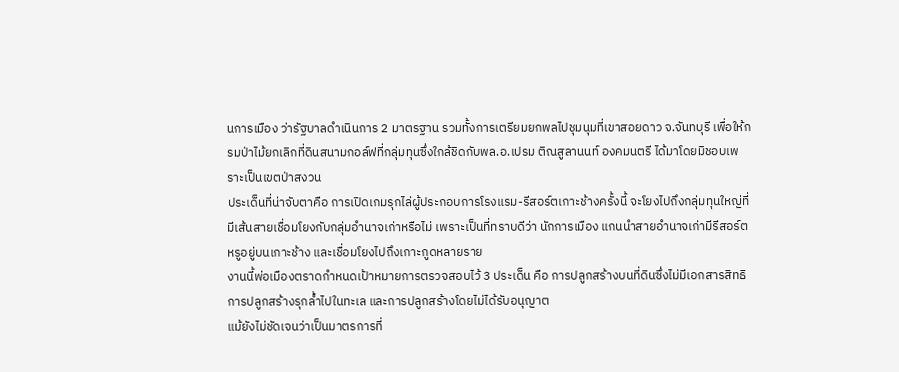นการเมือง ว่ารัฐบาลดำเนินการ 2 มาตรฐาน รวมทั้งการเตรียมยกพลไปชุมนุมที่เขาสอยดาว จ.จันทบุรี เพื่อให้กรมป่าไม้ยกเลิกที่ดินสนามกอล์ฟที่กลุ่มทุนซึ่งใกล้ชิดกับพล.อ.เปรม ติณสูลานนท์ องคมนตรี ได้มาโดยมิชอบเพราะเป็นเขตป่าสงวน
ประเด็นที่น่าจับตาคือ การเปิดเกมรุกไล่ผู้ประกอบการโรงแรม-รีสอร์ตเกาะช้างครั้งนี้ จะโยงไปถึงกลุ่มทุนใหญ่ที่มีเส้นสายเชื่อมโยงกับกลุ่มอำนาจเก่าหรือไม่ เพราะเป็นที่ทราบดีว่า นักการเมือง แกนนำสายอำนาจเก่ามีรีสอร์ตหรูอยู่บนเกาะช้าง และเชื่อมโยงไปถึงเกาะกูดหลายราย
งานนี้พ่อเมืองตราดกำหนดเป้าหมายการตรวจสอบไว้ 3 ประเด็น คือ การปลูกสร้างบนที่ดินซึ่งไม่มีเอกสารสิทธิ การปลูกสร้างรุกล้ำไปในทะเล และการปลูกสร้างโดยไม่ได้รับอนุญาต
แม้ยังไม่ชัดเจนว่าเป็นมาตรการที่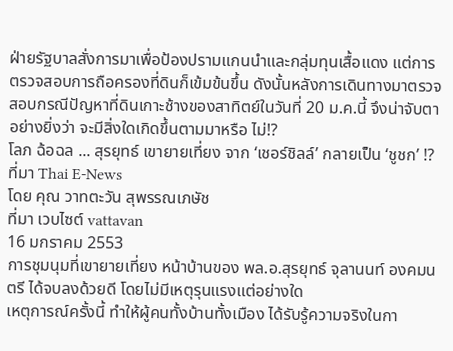ฝ่ายรัฐบาลสั่งการมาเพื่อป้องปรามแกนนำและกลุ่มทุนเสื้อแดง แต่การตรวจสอบการถือครองที่ดินก็เข้มข้นขึ้น ดังนั้นหลังการเดินทางมาตรวจสอบกรณีปัญหาที่ดินเกาะช้างของสาทิตย์ในวันที่ 20 ม.ค.นี้ จึงน่าจับตาอย่างยิ่งว่า จะมีสิ่งใดเกิดขึ้นตามมาหรือ ไม่!?
โลภ ฉ้อฉล ... สุรยุทธ์ เขายายเที่ยง จาก ‘เชอร์ชิลล์’ กลายเป็น ‘ชูชก’ !?
ที่มา Thai E-News
โดย คุณ วาทตะวัน สุพรรณเภษัช
ที่มา เวบไซต์ vattavan
16 มกราคม 2553
การชุมนุมที่เขายายเที่ยง หน้าบ้านของ พล.อ.สุรยุทธ์ จุลานนท์ องคมนตรี ได้จบลงด้วยดี โดยไม่มีเหตุรุนแรงแต่อย่างใด
เหตุการณ์ครั้งนี้ ทำให้ผู้คนทั้งบ้านทั้งเมือง ได้รับรู้ความจริงในกา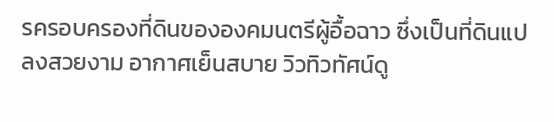รครอบครองที่ดินขององคมนตรีผู้อื้อฉาว ซึ่งเป็นที่ดินแปลงสวยงาม อากาศเย็นสบาย วิวทิวทัศน์ดู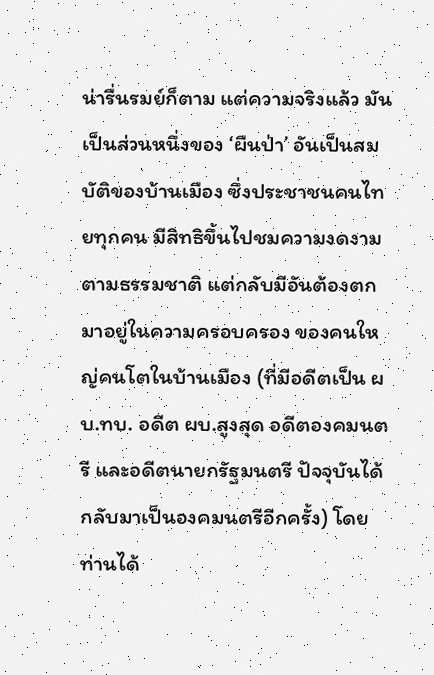น่ารื่นรมย์ก็ตาม แต่ความจริงแล้ว มันเป็นส่วนหนึ่งของ ‘ผืนป่า’ อันเป็นสมบัติของบ้านเมือง ซึ่งประชาชนคนไทยทุกคน มีสิทธิขึ้นไปชมความงดงามตามธรรมชาติ แต่กลับมีอันต้องตกมาอยู่ในความครอบครอง ของคนใหญ่คนโตในบ้านเมือง (ที่มีอดีตเป็น ผบ.ทบ. อดีต ผบ.สูงสุด อดีตองคมนตรี และอดีตนายกรัฐมนตรี ปัจจุบันได้กลับมาเป็นองคมนตรีอีกครั้ง) โดยท่านได้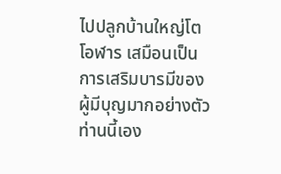ไปปลูกบ้านใหญ่โตโอฬาร เสมือนเป็นการเสริมบารมีของผู้มีบุญมากอย่างตัวท่านนี้เอง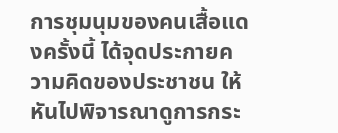การชุมนุมของคนเสื้อแดงครั้งนี้ ได้จุดประกายความคิดของประชาชน ให้หันไปพิจารณาดูการกระ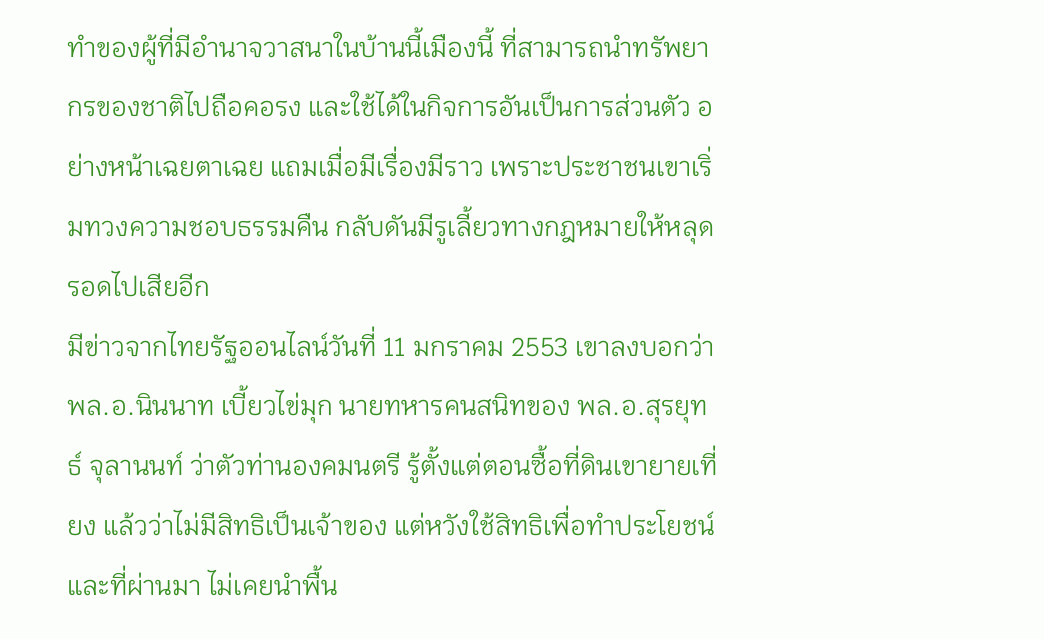ทำของผู้ที่มีอำนาจวาสนาในบ้านนี้เมืองนี้ ที่สามารถนำทรัพยากรของชาติไปถือคอรง และใช้ได้ในกิจการอันเป็นการส่วนตัว อย่างหน้าเฉยตาเฉย แถมเมื่อมีเรื่องมีราว เพราะประชาชนเขาเริ่มทวงความชอบธรรมคืน กลับดันมีรูเลี้ยวทางกฎหมายให้หลุดรอดไปเสียอีก
มีข่าวจากไทยรัฐออนไลน์วันที่ 11 มกราคม 2553 เขาลงบอกว่า พล.อ.นินนาท เบี้ยวไข่มุก นายทหารคนสนิทของ พล.อ.สุรยุทธ์ จุลานนท์ ว่าตัวท่านองคมนตรี รู้ตั้งแต่ตอนซื้อที่ดินเขายายเที่ยง แล้วว่าไม่มีสิทธิเป็นเจ้าของ แต่หวังใช้สิทธิเพื่อทำประโยชน์ และที่ผ่านมา ไม่เคยนำพื้น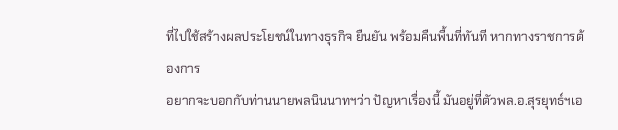ที่ไปใช้สร้างผลประโยชน์ในทางธุรกิจ ยืนยัน พร้อมคืนพื้นที่ทันที หากทางราชการต้องการ
อยากจะบอกกับท่านนายพลนินนาทฯว่า ปัญหาเรื่องนี้ มันอยู่ที่ตัวพล.อ.สุรยุทธ์ฯเอ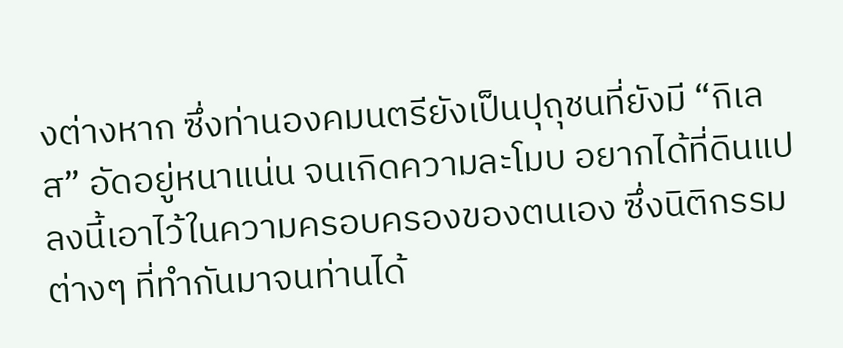งต่างหาก ซึ่งท่านองคมนตรียังเป็นปุถุชนที่ยังมี “กิเลส” อัดอยู่หนาแน่น จนเกิดความละโมบ อยากได้ที่ดินแปลงนี้เอาไว้ในความครอบครองของตนเอง ซึ่งนิติกรรมต่างๆ ที่ทำกันมาจนท่านได้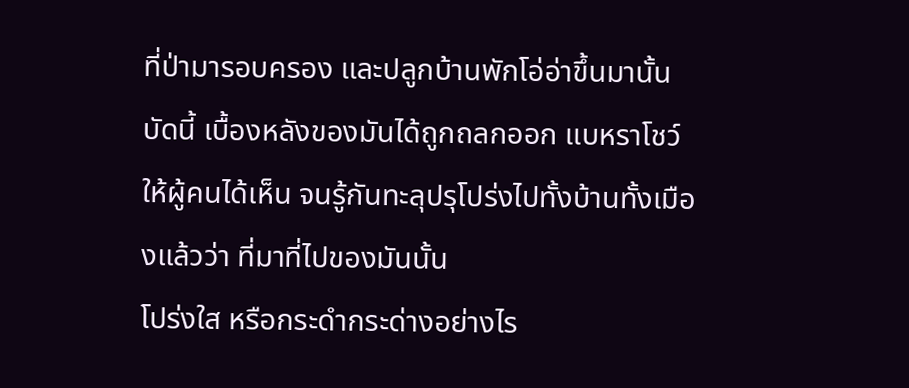ที่ป่ามารอบครอง และปลูกบ้านพักโอ่อ่าขึ้นมานั้น
บัดนี้ เบื้องหลังของมันได้ถูกถลกออก แบหราโชว์ให้ผู้คนได้เห็น จนรู้กันทะลุปรุโปร่งไปทั้งบ้านทั้งเมืองแล้วว่า ที่มาที่ไปของมันนั้น
โปร่งใส หรือกระดำกระด่างอย่างไร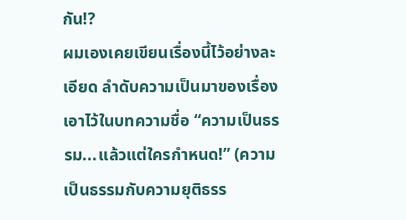กัน!?
ผมเองเคยเขียนเรื่องนี้ไว้อย่างละเอียด ลำดับความเป็นมาของเรื่องเอาไว้ในบทความชื่อ “ความเป็นธรรม...แล้วแต่ใครกำหนด!” (ความเป็นธรรมกับความยุติธรร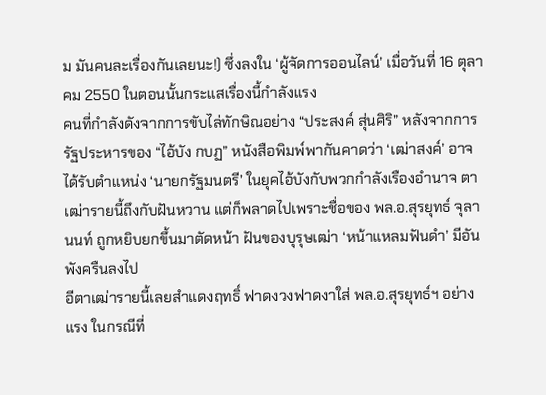ม มันคนละเรื่องกันเลยนะ!) ซึ่งลงใน ‘ผู้จัดการออนไลน์’ เมื่อวันที่ 16 ตุลาคม 2550 ในตอนนั้นกระแสเรื่องนี้กำลังแรง
คนที่กำลังดังจากการขับไล่ทักษิณอย่าง “ประสงค์ สุ่นศิริ” หลังจากการรัฐประหารของ “ไอ้บัง กบฏ” หนังสือพิมพ์พากันคาดว่า ‘เฒ่าสงค์’ อาจได้รับตำแหน่ง ‘นายกรัฐมนตรี’ ในยุคไอ้บังกับพวกกำลังเรืองอำนาจ ตาเฒ่ารายนี้ถึงกับฝันหวาน แต่ก็พลาดไปเพราะชื่อของ พล.อ.สุรยุทธ์ จุลานนท์ ถูกหยิบยกขึ้นมาตัดหน้า ฝันของบุรุษเฒ่า ‘หน้าแหลมฟันดำ’ มีอันพังครืนลงไป
อีตาเฒ่ารายนี้เลยสำแดงฤทธิ์ ฟาดงวงฟาดงาใส่ พล.อ.สุรยุทธ์ฯ อย่างแรง ในกรณีที่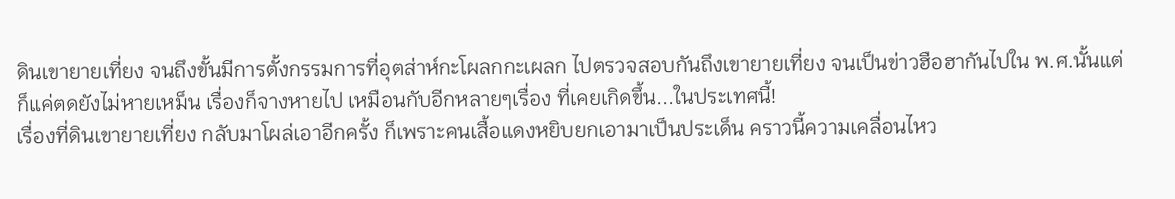ดินเขายายเที่ยง จนถึงขั้นมีการตั้งกรรมการที่อุตส่าห์กะโผลกกะเผลก ไปตรวจสอบกันถึงเขายายเที่ยง จนเป็นข่าวฮือฮากันไปใน พ.ศ.นั้นแต่ก็แค่ตดยังไม่หายเหม็น เรื่องก็จางหายไป เหมือนกับอีกหลายๆเรื่อง ที่เคยเกิดขึ้น...ในประเทศนี้!
เรื่องที่ดินเขายายเที่ยง กลับมาโผล่เอาอีกครั้ง ก็เพราะคนเสื้อแดงหยิบยกเอามาเป็นประเด็น คราวนี้ความเคลื่อนไหว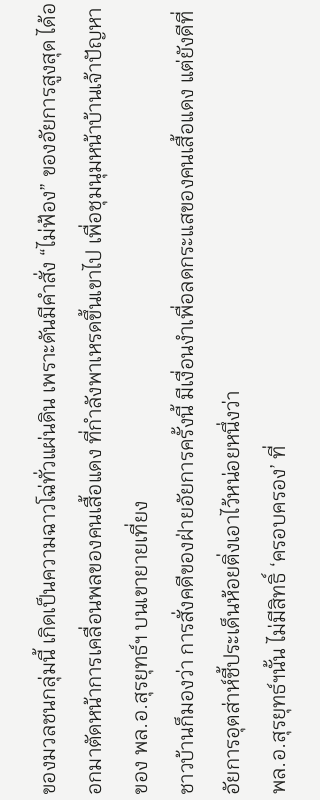ของมวลชนกลุ่มนี้ เกิดเป็นความฉาวโฉ่ทั่วแผ่นดิน เพราะดันมีคำสั่ง “ไม่ฟ้อง” ของอัยการสูงสุด ได้ออกมาตัดหน้าการเคลื่อนพลของคนเสื้อแดง ที่กำลังพาเหรดขึ้นเขาไป เพื่อชุมนุมหน้าบ้านเจ้าปัญหาของ พล.อ.สุรยุทธ์ฯ บนเขายายเที่ยง
ชาวบ้านก็มองว่า การสั่งคดีของฝ่ายอัยการครั้งนี้ มีเงื่อนงำเพื่อลดกระแสของคนเสื้อแดง แต่ยังดีที่อัยการอุตส่าห์ชี้ประเด็นห้อยติ่งเอาไว้หน่อยหนึ่งว่า
พล.อ.สุรยุทธ์ฯนั้น ไม่มีสิทธิ์ ‘ครอบครอง’ ที่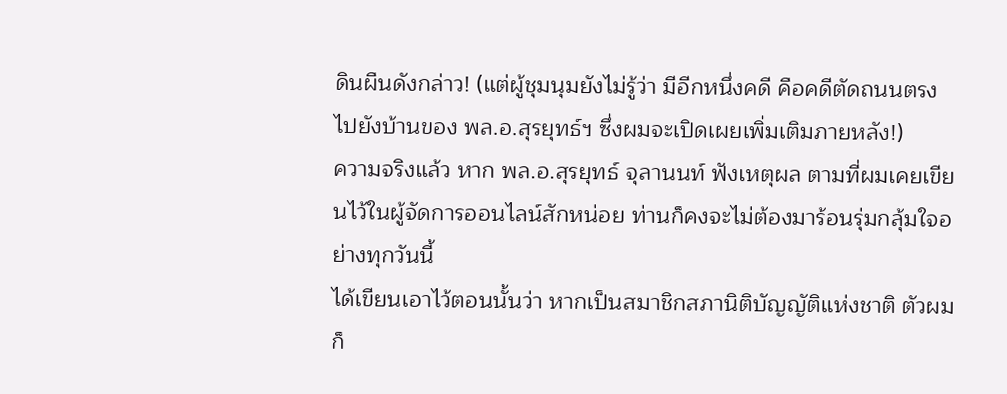ดินผืนดังกล่าว! (แต่ผู้ชุมนุมยังไม่รู้ว่า มีอีกหนึ่งคดี คือคดีตัดถนนตรงไปยังบ้านของ พล.อ.สุรยุทธ์ฯ ซึ่งผมจะเปิดเผยเพิ่มเติมภายหลัง!)
ความจริงแล้ว หาก พล.อ.สุรยุทธ์ จุลานนท์ ฟังเหตุผล ตามที่ผมเคยเขียนไว้ในผู้จัดการออนไลน์สักหน่อย ท่านก็คงจะไม่ต้องมาร้อนรุ่มกลุ้มใจอย่างทุกวันนี้
ได้เขียนเอาไว้ตอนนั้นว่า หากเป็นสมาชิกสภานิติบัญญัติแห่งชาติ ตัวผมก็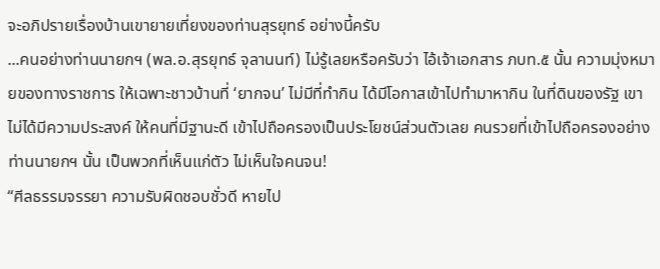จะอภิปรายเรื่องบ้านเขายายเที่ยงของท่านสุรยุทธ์ อย่างนี้ครับ
...คนอย่างท่านนายกฯ (พล.อ.สุรยุทธ์ จุลานนท์) ไม่รู้เลยหรือครับว่า ไอ้เจ้าเอกสาร ภบท.๕ นั้น ความมุ่งหมายของทางราชการ ให้เฉพาะชาวบ้านที่ ‘ยากจน’ ไม่มีที่ทำกิน ได้มีโอกาสเข้าไปทำมาหากิน ในที่ดินของรัฐ เขาไม่ได้มีความประสงค์ ให้คนที่มีฐานะดี เข้าไปถือครองเป็นประโยชน์ส่วนตัวเลย คนรวยที่เข้าไปถือครองอย่างท่านนายกฯ นั้น เป็นพวกที่เห็นแก่ตัว ไม่เห็นใจคนจน!
“ศีลธรรมจรรยา ความรับผิดชอบชั่วดี หายไป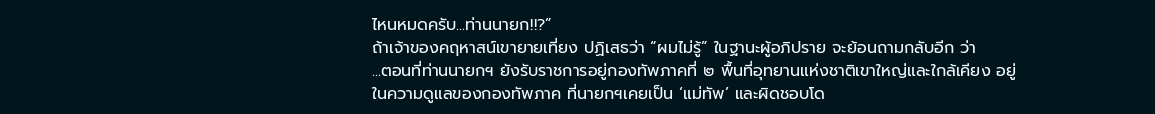ไหนหมดครับ...ท่านนายก!!?”
ถ้าเจ้าของคฤหาสน์เขายายเที่ยง ปฏิเสธว่า “ผมไม่รู้” ในฐานะผู้อภิปราย จะย้อนถามกลับอีก ว่า
...ตอนที่ท่านนายกฯ ยังรับราชการอยู่กองทัพภาคที่ ๒ พื้นที่อุทยานแห่งชาติเขาใหญ่และใกล้เคียง อยู่ในความดูแลของกองทัพภาค ที่นายกฯเคยเป็น ‘แม่ทัพ’ และผิดชอบโด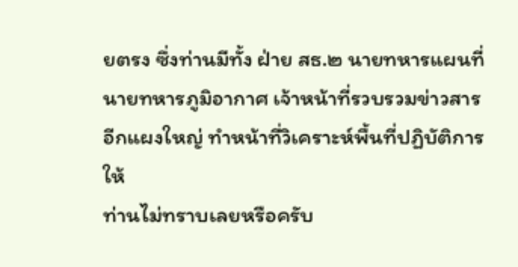ยตรง ซึ่งท่านมีทั้ง ฝ่าย สธ.๒ นายทหารแผนที่ นายทหารภูมิอากาศ เจ้าหน้าที่รวบรวมข่าวสารอีกแผงใหญ่ ทำหน้าที่วิเคราะห์พื้นที่ปฏิบัติการให้
ท่านไม่ทราบเลยหรือครับ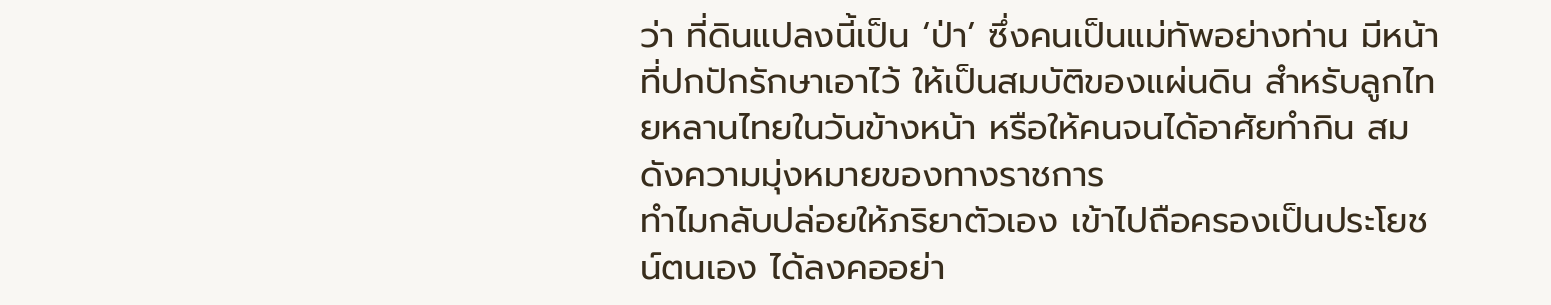ว่า ที่ดินแปลงนี้เป็น ‘ป่า’ ซึ่งคนเป็นแม่ทัพอย่างท่าน มีหน้าที่ปกปักรักษาเอาไว้ ให้เป็นสมบัติของแผ่นดิน สำหรับลูกไทยหลานไทยในวันข้างหน้า หรือให้คนจนได้อาศัยทำกิน สมดังความมุ่งหมายของทางราชการ
ทำไมกลับปล่อยให้ภริยาตัวเอง เข้าไปถือครองเป็นประโยชน์ตนเอง ได้ลงคออย่า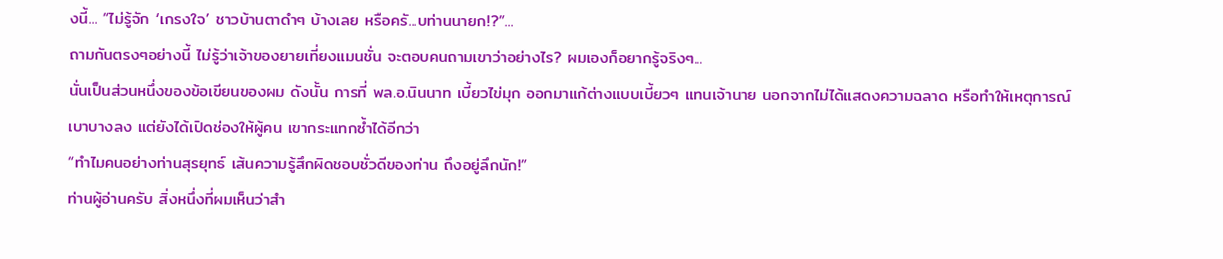งนี้... “ไม่รู้จัก ‘เกรงใจ’ ชาวบ้านตาดำๆ บ้างเลย หรือครั...บท่านนายก!?”...
ถามกันตรงๆอย่างนี้ ไม่รู้ว่าเจ้าของยายเที่ยงแมนชั่น จะตอบคนถามเขาว่าอย่างไร? ผมเองก็อยากรู้จริงๆ...
นั่นเป็นส่วนหนึ่งของข้อเขียนของผม ดังนั้น การที่ พล.อ.นินนาท เบี้ยวไข่มุก ออกมาแก้ต่างแบบเบี้ยวๆ แทนเจ้านาย นอกจากไม่ได้แสดงความฉลาด หรือทำให้เหตุการณ์เบาบางลง แต่ยังได้เปิดช่องให้ผู้คน เขากระแทกซ้ำได้อีกว่า
“ทำไมคนอย่างท่านสุรยุทธ์ เส้นความรู้สึกผิดชอบชั่วดีของท่าน ถึงอยู่ลึกนัก!”
ท่านผู้อ่านครับ สิ่งหนึ่งที่ผมเห็นว่าสำ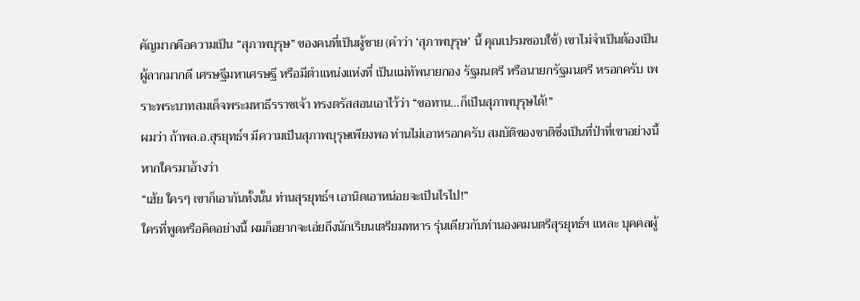คัญมากคือความเป็น “สุภาพบุรุษ” ของคนที่เป็นผู้ชาย (คำว่า ‘สุภาพบุรุษ’ นี้ คุณเปรมชอบใช้) เขาไม่จำเป็นต้องเป็นผู้ลากมากดี เศรษฐีมหาเศรษฐี หรือมีตำแหน่งแห่งที่ เป็นแม่ทัพนายกอง รัฐมนตรี หรือนายกรัฐมนตรี หรอกครับ เพราะพระบาทสมเด็จพระมหาธีรราชเจ้า ทรงตรัสสอนเอาไว้ว่า “ขอทาน...ก็เป็นสุภาพบุรุษได้!”
ผมว่า ถ้าพล.อ.สุรยุทธ์ฯ มีความเป็นสุภาพบุรุษเพียงพอ ท่านไม่เอาหรอกครับ สมบัติของชาติซึ่งเป็นที่ป่าที่เขาอย่างนี้ หากใครมาอ้างว่า
“เฮ้ย ใครๆ เขาก็เอากันทั้งนั้น ท่านสุรยุทธ์ฯ เอานิดเอาหน่อยจะเป็นไรไป!”
ใครที่พูดหรือคิดอย่างนี้ ผมก็อยากจะเอ่ยถึงนักเรียนเตรียมทหาร รุ่นเดียวกับท่านองคมนตรีสุรยุทธ์ฯ แหละ บุคคลผู้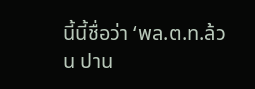นี้นี้ชื่อว่า ‘พล.ต.ท.ล้วน ปาน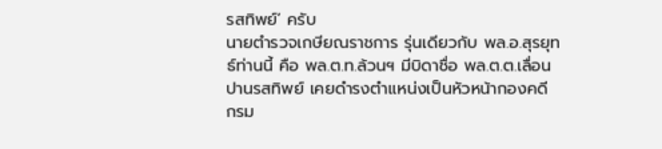รสทิพย์’ ครับ
นายตำรวจเกษียณราชการ รุ่นเดียวกับ พล.อ.สุรยุทธ์ท่านนี้ คือ พล.ต.ท.ล้วนฯ มีบิดาชื่อ พล.ต.ต.เลื่อน ปานรสทิพย์ เคยดำรงตำแหน่งเป็นหัวหน้ากองคดี กรม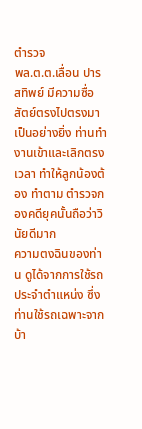ตำรวจ
พล.ต.ต.เลื่อน ปารสทิพย์ มีความซื่อสัตย์ตรงไปตรงมาเป็นอย่างยิ่ง ท่านทำงานเข้าและเลิกตรงเวลา ทำให้ลูกน้องต้อง ทำตาม ตำรวจกองคดียุคนั้นถือว่าวินัยดีมาก
ความตงฉินของท่าน ดูได้จากการใช้รถประจำตำแหน่ง ซึ่งท่านใช้รถเฉพาะจากบ้า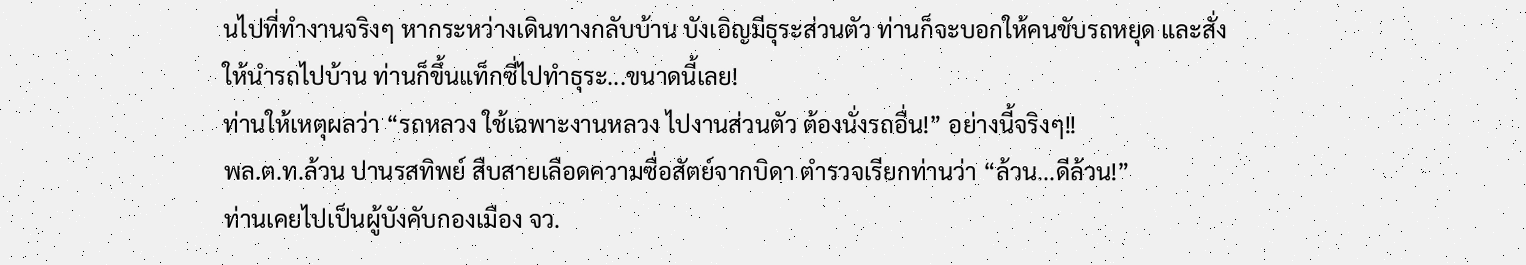นไปที่ทำงานจริงๆ หากระหว่างเดินทางกลับบ้าน บังเอิญมีธุระส่วนตัว ท่านก็จะบอกให้คนขับรถหยุด และสั่งให้นำรถไปบ้าน ท่านก็ขึ้นแท็กซี่ไปทำธุระ...ขนาดนี้เลย!
ท่านให้เหตุผลว่า “รถหลวง ใช้เฉพาะงานหลวง ไปงานส่วนตัว ต้องนั่งรถอื่น!” อย่างนี้จริงๆ!!
พล.ต.ท.ล้วน ปานรสทิพย์ สืบสายเลือดความซื่อสัตย์จากบิดา ตำรวจเรียกท่านว่า “ล้วน...ดีล้วน!”
ท่านเคยไปเป็นผู้บังคับกองเมือง จว.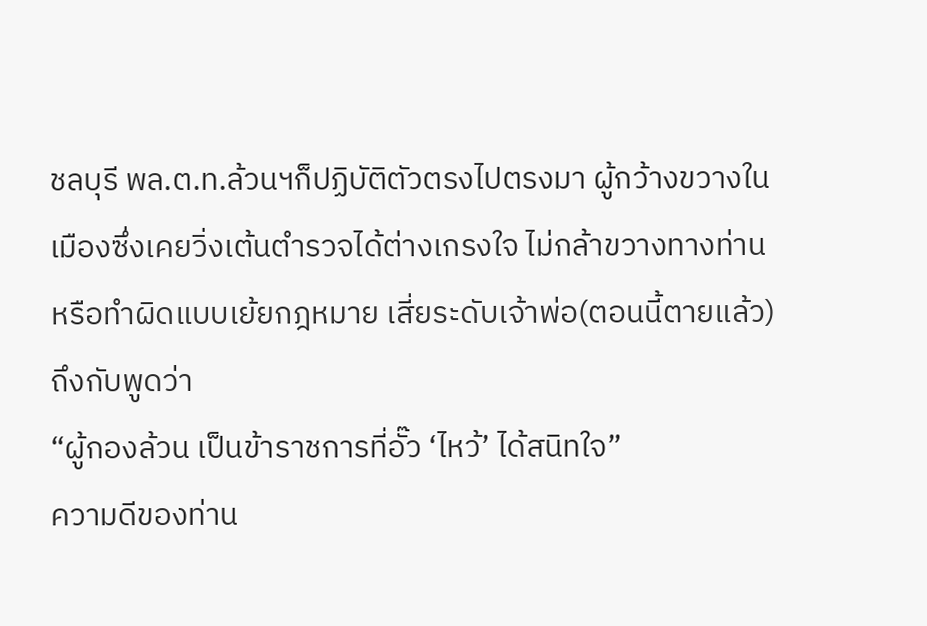ชลบุรี พล.ต.ท.ล้วนฯก็ปฏิบัติตัวตรงไปตรงมา ผู้กว้างขวางในเมืองซึ่งเคยวิ่งเต้นตำรวจได้ต่างเกรงใจ ไม่กล้าขวางทางท่าน หรือทำผิดแบบเย้ยกฎหมาย เสี่ยระดับเจ้าพ่อ(ตอนนี้ตายแล้ว) ถึงกับพูดว่า
“ผู้กองล้วน เป็นข้าราชการที่อั๊ว ‘ไหว้’ ได้สนิทใจ”
ความดีของท่าน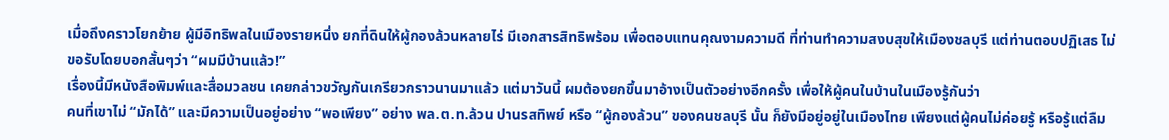เมื่อถึงคราวโยกย้าย ผู้มีอิทธิพลในเมืองรายหนึ่ง ยกที่ดินให้ผู้กองล้วนหลายไร่ มีเอกสารสิทธิพร้อม เพื่อตอบแทนคุณงามความดี ที่ท่านทำความสงบสุขให้เมืองชลบุรี แต่ท่านตอบปฏิเสธ ไม่ขอรับโดยบอกสั้นๆว่า “ผมมีบ้านแล้ว!”
เรื่องนี้มีหนังสือพิมพ์และสื่อมวลชน เคยกล่าวขวัญกันเกรียวกราวนานมาแล้ว แต่มาวันนี้ ผมต้องยกขึ้นมาอ้างเป็นตัวอย่างอีกครั้ง เพื่อให้ผู้คนในบ้านในเมืองรู้กันว่า
คนที่เขาไม่ “มักได้” และมีความเป็นอยู่อย่าง “พอเพียง” อย่าง พล.ต.ท.ล้วน ปานรสทิพย์ หรือ “ผู้กองล้วน” ของคนชลบุรี นั้น ก็ยังมีอยู่อยู่ในเมืองไทย เพียงแต่ผู้คนไม่ค่อยรู้ หรือรู้แต่ลืม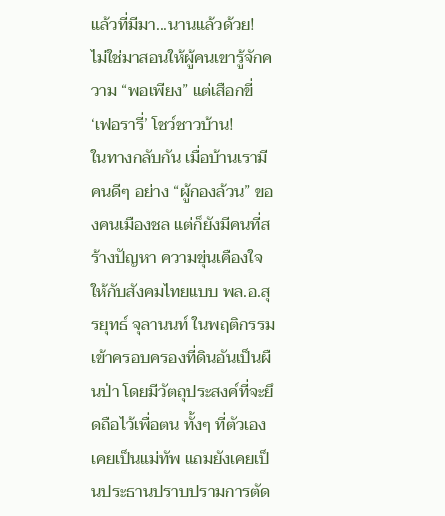แล้วที่มีมา...นานแล้วด้วย!
ไม่ใช่มาสอนให้ผู้คนเขารู้จักความ “พอเพียง” แต่เสือกขี่ ‘เฟอรารี่’ โชว์ชาวบ้าน!
ในทางกลับกัน เมื่อบ้านเรามีคนดีๆ อย่าง “ผู้กองล้วน” ของคนเมืองชล แต่ก็ยังมีคนที่สร้างปัญหา ความขุ่นเคืองใจให้กับสังคมไทยแบบ พล.อ.สุรยุทธ์ จุลานนท์ ในพฤติกรรมเข้าครอบครองที่ดินอันเป็นผืนป่า โดยมีวัตถุประสงค์ที่จะยึดถือไว้เพื่อตน ทั้งๆ ที่ตัวเองเคยเป็นแม่ทัพ แถมยังเคยเป็นประธานปราบปรามการตัด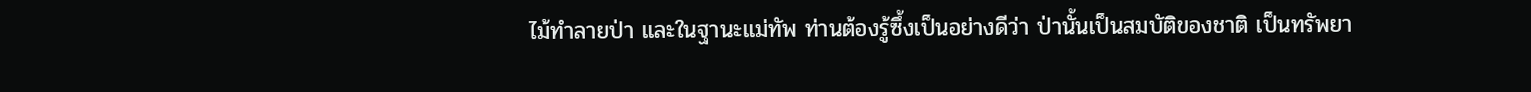ไม้ทำลายป่า และในฐานะแม่ทัพ ท่านต้องรู้ซึ้งเป็นอย่างดีว่า ป่านั้นเป็นสมบัติของชาติ เป็นทรัพยา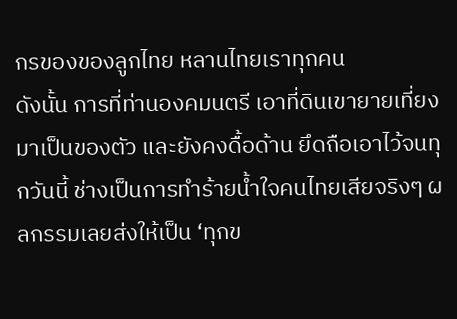กรของของลูกไทย หลานไทยเราทุกคน
ดังนั้น การที่ท่านองคมนตรี เอาที่ดินเขายายเที่ยง มาเป็นของตัว และยังคงดื้อด้าน ยึดถือเอาไว้จนทุกวันนี้ ช่างเป็นการทำร้ายน้ำใจคนไทยเสียจริงๆ ผลกรรมเลยส่งให้เป็น ‘ทุกข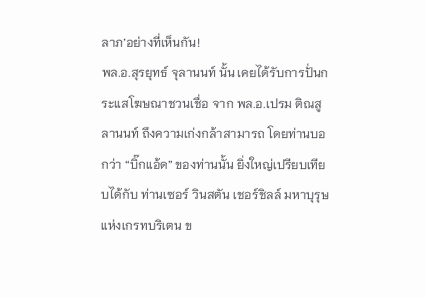ลาภ’อย่างที่เห็นกัน!
พล.อ.สุรยุทธ์ จุลานนท์ นั้น เคยได้รับการปั่นกระแสโฆษณาชวนเชื่อ จาก พล.อ.เปรม ติณสูลานนท์ ถึงความเก่งกล้าสามารถ โดยท่านบอกว่า “บิ๊กแอ้ด” ของท่านนั้น ยิ่งใหญ่เปรียบเทียบได้กับ ท่านเซอร์ วินสตัน เชอร์ชิลล์ มหาบุรุษแห่งเกรทบริเตน ข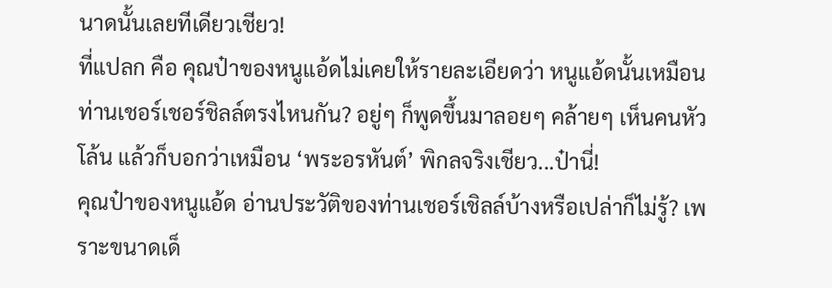นาดนั้นเลยทีเดียวเชียว!
ที่แปลก คือ คุณป๋าของหนูแอ้ดไม่เคยให้รายละเอียดว่า หนูแอ้ดนั้นเหมือนท่านเชอร์เชอร์ชิลล์ตรงไหนกัน? อยู่ๆ ก็พูดขึ้นมาลอยๆ คล้ายๆ เห็นคนหัวโล้น แล้วก็บอกว่าเหมือน ‘พระอรหันต์’ พิกลจริงเชียว...ป๋านี่!
คุณป๋าของหนูแอ้ด อ่านประวัติของท่านเชอร์เชิลล์บ้างหรือเปล่าก็ไม่รู้? เพราะขนาดเด็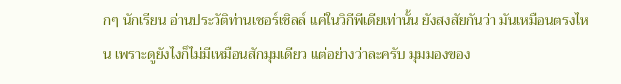กๆ นักเรียน อ่านประวัติท่านเชอร์เชิลล์ แค่ในวิกีพีเดียเท่านั้น ยังสงสัยกันว่า มันเหมือนตรงไหน เพราะดูยังไงก็ไม่มีเหมือนสักมุมเดียว แต่อย่างว่าละครับ มุมมองของ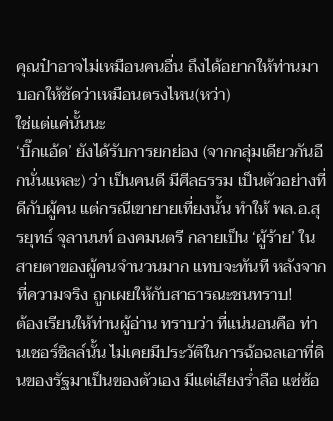คุณป๋าอาจไม่เหมือนคนอื่น ถึงได้อยากให้ท่านมาบอกให้ชัดว่าเหมือนตรงไหน(หว่า)
ใช่แต่แค่นั้นนะ
‘บิ๊กแอ้ด’ ยังได้รับการยกย่อง (จากกลุ่มเดียวกันอีกนั่นแหละ) ว่า เป็นคนดี มีศีลธรรม เป็นตัวอย่างที่ดีกับผู้คน แต่กรณีเขายายเที่ยงนั้น ทำให้ พล.อ.สุรยุทธ์ จุลานนท์ องคมนตรี กลายเป็น ‘ผู้ร้าย’ ในสายตาของผู้คนจำนวนมาก แทบจะทันที หลังจากที่ความจริง ถูกเผยให้กับสาธารณะชนทราบ!
ต้องเรียนให้ท่านผู้อ่าน ทราบว่า ที่แน่นอนคือ ท่านเชอร์ชิลล์นั้น ไม่เคยมีประวัติในการฉ้อฉลเอาที่ดินของรัฐมาเป็นของตัวเอง มีแต่เสียงร่ำลือ แซ่ซ้อ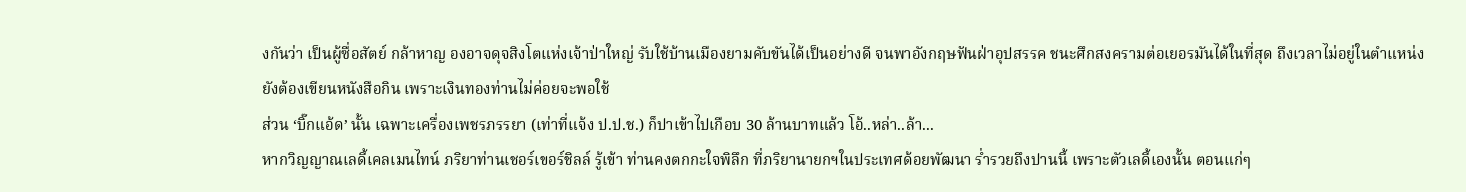งกันว่า เป็นผู้ซื่อสัตย์ กล้าหาญ องอาจดุจสิงโตแห่งเจ้าป่าใหญ่ รับใช้บ้านเมืองยามคับขันได้เป็นอย่างดี จนพาอังกฤษฟันฝ่าอุปสรรค ชนะศึกสงครามต่อเยอรมันได้ในที่สุด ถึงเวลาไม่อยู่ในตำแหน่งยังต้องเขียนหนังสือกิน เพราะเงินทองท่านไม่ค่อยจะพอใช้
ส่วน ‘บิ๊กแอ้ด’ นั้น เฉพาะเครื่องเพชรภรรยา (เท่าที่แจ้ง ป.ป.ช.) ก็ปาเข้าไปเกือบ 30 ล้านบาทแล้ว โอ้..หล่า..ล้า...
หากวิญญาณเลดี้เคลเมนไทน์ ภริยาท่านเชอร์เขอร์ชิลล์ รู้เข้า ท่านคงตกกะใจพิลึก ที่ภริยานายกฯในประเทศด้อยพัฒนา ร่ำรวยถึงปานนี้ เพราะตัวเลดี้เองนั้น ตอนแก่ๆ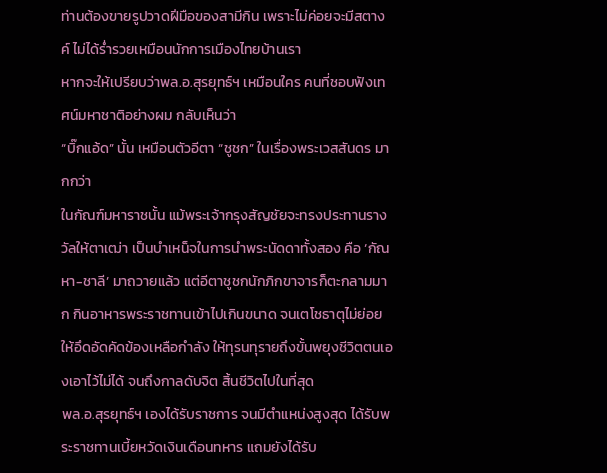ท่านต้องขายรูปวาดฝีมือของสามีกิน เพราะไม่ค่อยจะมีสตางค์ ไม่ได้ร่ำรวยเหมือนนักการเมืองไทยบ้านเรา
หากจะให้เปรียบว่าพล.อ.สุรยุทธ์ฯ เหมือนใคร คนที่ชอบฟังเทศน์มหาชาติอย่างผม กลับเห็นว่า
“บิ๊กแอ้ด” นั้น เหมือนตัวอีตา “ชูชก” ในเรื่องพระเวสสันดร มากกว่า
ในกัณฑ์มหาราชนั้น แม้พระเจ้ากรุงสัญชัยจะทรงประทานรางวัลให้ตาเฒ่า เป็นบำเหน็จในการนำพระนัดดาทั้งสอง คือ ‘กัณหา-ชาลี’ มาถวายแล้ว แต่อีตาชูชกนักภิกขาจารก็ตะกลามมาก กินอาหารพระราชทานเข้าไปเกินขนาด จนเตโชธาตุไม่ย่อย ให้อึดอัดคัดข้องเหลือกำลัง ให้ทุรนทุรายถึงขั้นพยุงชีวิตตนเองเอาไว้ไม่ได้ จนถึงกาลดับจิต สิ้นชีวิตไปในที่สุด
พล.อ.สุรยุทธ์ฯ เองได้รับราชการ จนมีตำแหน่งสูงสุด ได้รับพระราชทานเบี้ยหวัดเงินเดือนทหาร แถมยังได้รับ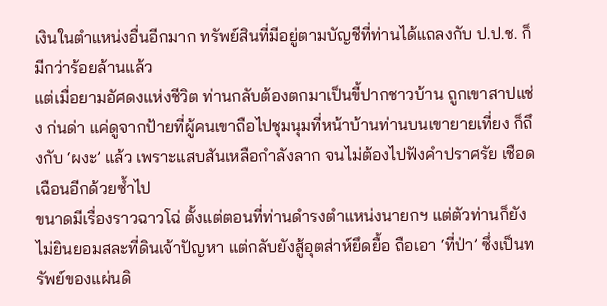เงินในตำแหน่งอื่นอีกมาก ทรัพย์สินที่มีอยู่ตามบัญชีที่ท่านได้แถลงกับ ป.ป.ช. ก็มีกว่าร้อยล้านแล้ว
แต่เมื่อยามอัศดงแห่งชีวิต ท่านกลับต้องตกมาเป็นขี้ปากชาวบ้าน ถูกเขาสาปแช่ง ก่นด่า แค่ดูจากป้ายที่ผู้คนเขาถือไปชุมนุมที่หน้าบ้านท่านบนเขายายเที่ยง ก็ถึงกับ ‘ผงะ’ แล้ว เพราะแสบสันเหลือกำลังลาก จนไม่ต้องไปฟังคำปราศรัย เชือดเฉือนอีกด้วยซ้ำไป
ขนาดมีเรื่องราวฉาวโฉ่ ตั้งแต่ตอนที่ท่านดำรงตำแหน่งนายกฯ แต่ตัวท่านก็ยังไม่ยินยอมสละที่ดินเจ้าปัญหา แต่กลับยังสู้อุตส่าห์ยึดยื้อ ถือเอา ‘ที่ป่า’ ซึ่งเป็นทรัพย์ของแผ่นดิ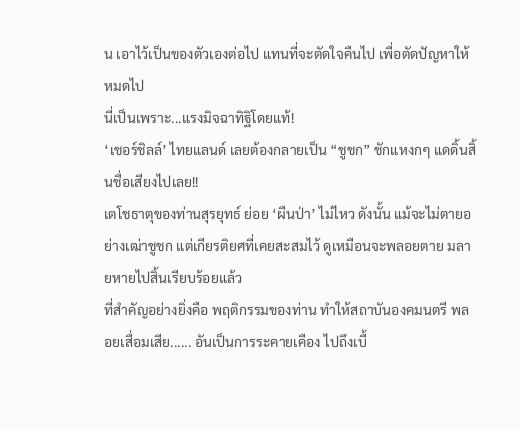น เอาไว้เป็นของตัวเองต่อไป แทนที่จะตัดใจคืนไป เพื่อตัดปัญหาให้หมดไป
นี่เป็นเพราะ...แรงมิจฉาทิฐิโดยแท้!
‘เชอร์ชิลล์’ ไทยแลนด์ เลยต้องกลายเป็น “ชูชก” ชักแหงกๆ แดดิ้นสิ้นชื่อเสียงไปเลย!!
เตโชธาตุของท่านสุรยุทธ์ ย่อย ‘ผืนป่า’ ไม่ไหว ดังนั้น แม้จะไม่ตายอย่างเฒ่าชูชก แต่เกียรติยศที่เคยสะสมไว้ ดูเหมือนจะพลอยตาย มลายหายไปสิ้นเรียบร้อยแล้ว
ที่สำคัญอย่างยิ่งคือ พฤติกรรมของท่าน ทำให้สถาบันองคมนตรี พลอยเสื่อมเสีย...... อันเป็นการระคายเคือง ไปถึงเบื้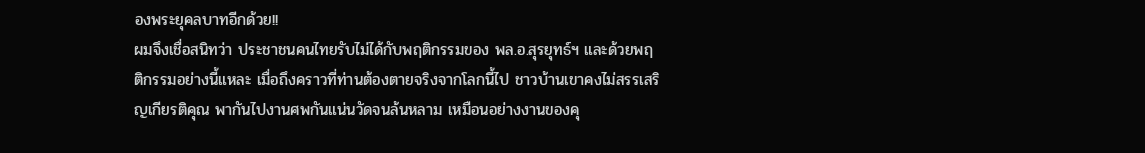องพระยุคลบาทอีกด้วย!!
ผมจึงเชื่อสนิทว่า ประชาชนคนไทยรับไม่ได้กับพฤติกรรมของ พล.อ.สุรยุทธ์ฯ และด้วยพฤติกรรมอย่างนี้แหละ เมื่อถึงคราวที่ท่านต้องตายจริงจากโลกนี้ไป ชาวบ้านเขาคงไม่สรรเสริญเกียรติคุณ พากันไปงานศพกันแน่นวัดจนล้นหลาม เหมือนอย่างงานของคุ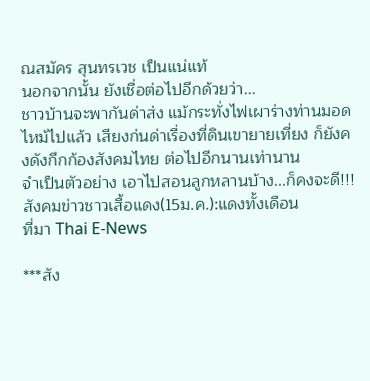ณสมัคร สุนทรเวช เป็นแน่แท้
นอกจากนั้น ยังเชื่อต่อไปอีกด้วยว่า...
ชาวบ้านจะพากันด่าส่ง แม้กระทั่งไฟเผาร่างท่านมอดไหม้ไปแล้ว เสียงก่นด่าเรื่องที่ดินเขายายเที่ยง ก็ยังคงดังกึกก้องสังคมไทย ต่อไปอีกนานเท่านาน
จำเป็นตัวอย่าง เอาไปสอนลูกหลานบ้าง...ก็คงจะดี!!!
สังคมข่าวชาวเสื้อแดง(15ม.ค.):แดงทั้งเดือน
ที่มา Thai E-News

***สัง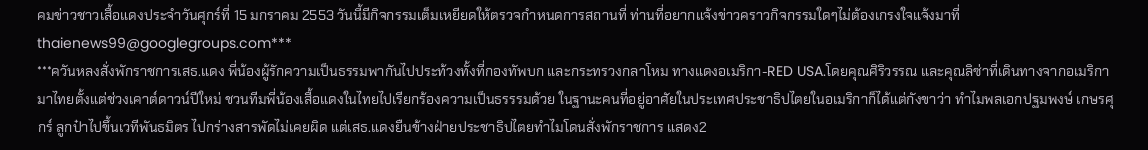คมข่าวชาวเสื้อแดงประจำวันศุกร์ที่ 15 มกราคม 2553 วันนี้มีกิจกรรมเต็มเหยียดให้ตรวจกำหนดการสถานที่ ท่านที่อยากแจ้งข่าวคราวกิจกรรมใดๆไม่ต้องเกรงใจแจ้งมาที่thaienews99@googlegroups.com***
***ควันหลงสั่งพักราชการเสธ.แดง พี่น้องผู้รักความเป็นธรรมพากันไปประท้วงทั้งที่กองทัพบก และกระทรวงกลาโหม ทางแดงอเมริกา-RED USA.โดยคุณศิริวรรณ และคุณลิซ่าที่เดินทางจากอเมริกามาไทยตั้งแต่ช่วงเคาต์ดาวน์ปีใหม่ ชวนทีมพี่น้องเสื้อแดงในไทยไปเรียกร้องความเป็นธรรรมด้วย ในฐานะคนที่อยู่อาศัยในประเทศประชาธิปไตยในอเมริกาก็ได้แต่กังขาว่า ทำไมพลเอกปฐมพงษ์ เกษรศุกร์ ลูกป๋าไปขึ้นเวทีพันธมิตร ไปกร่างสารพัดไม่เคยผิด แต่เสธ.แดงยืนข้างฝ่ายประชาธิปไตยทำไมโดนสั่งพักราชการ แสดง2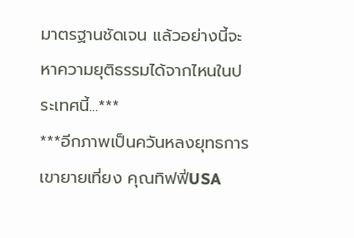มาตรฐานชัดเจน แล้วอย่างนี้จะหาความยุติธรรมได้จากไหนในประเทศนี้...***
***อีกภาพเป็นควันหลงยุทธการเขายายเที่ยง คุณทิฟฟี่USA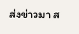ส่งข่าวมา ส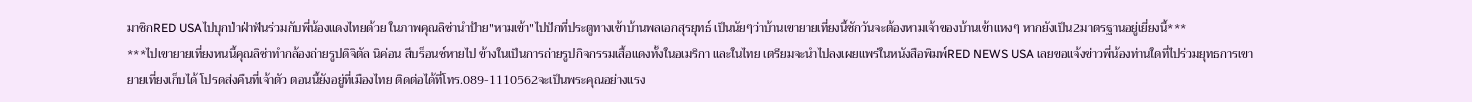มาชิกRED USAไปบุกป่าฝ่าฟันร่วมกับพี่น้องแดงไทยด้วย ในภาพคุณลิซ่านำป้าย"หามเข้า"ไปปักที่ประตูทางเข้าบ้านพลเอกสุรยุทธ์ เป็นนัยๆว่าบ้านเขายายเที่ยงนี้ซักวันจะต้องหามเจ้าของบ้านเข้าแหงๆ หากยังเป็น2มาตรฐานอยู่เยี่ยงนี้***
***ไปเขายายเที่ยงหนนี้คุณลิซ่าทำกล้องถ่ายรูปดิจิตัล นิค่อน สีบร็อนซ์หายไป ข้างในเป็นการถ่ายรูปกิจกรรมเสื้อแดงทั้งในอเมริกา และในไทย เตรียมจะนำไปลงเผยแพร่ในหนังสือพิมพ์RED NEWS USA เลยขอแจ้งข่าวพี่น้องท่านใดที่ไปร่วมยุทธการเขายายเที่ยงเก็บได้ โปรดส่งคืนที่เจ้าตัว ตอนนี้ยังอยู่ที่เมืองไทย ติดต่อได้ที่โทร.089-1110562จะเป็นพระคุณอย่างแรง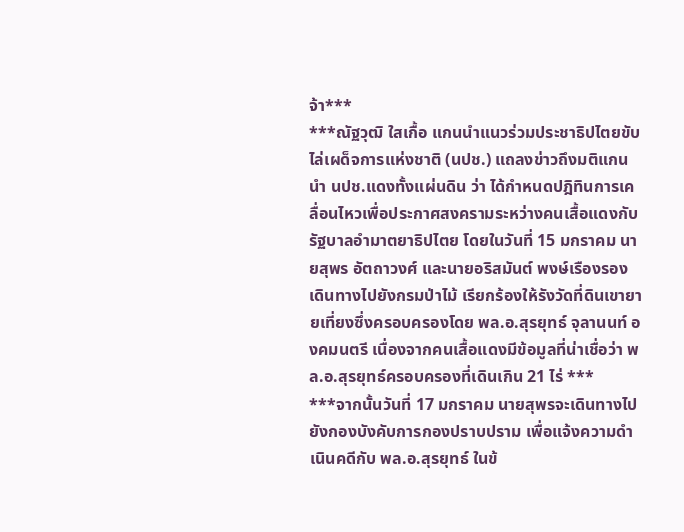จ้า***
***ณัฐวุฒิ ใสเกื้อ แกนนำแนวร่วมประชาธิปไตยขับไล่เผด็จการแห่งชาติ (นปช.) แถลงข่าวถึงมติแกนนำ นปช.แดงทั้งแผ่นดิน ว่า ได้กำหนดปฎิทินการเคลื่อนไหวเพื่อประกาศสงครามระหว่างคนเสื้อแดงกับรัฐบาลอำมาตยาธิปไตย โดยในวันที่ 15 มกราคม นายสุพร อัตถาวงศ์ และนายอริสมันต์ พงษ์เรืองรอง เดินทางไปยังกรมป่าไม้ เรียกร้องให้รังวัดที่ดินเขายายเที่ยงซึ่งครอบครองโดย พล.อ.สุรยุทธ์ จุลานนท์ องคมนตรี เนื่องจากคนเสื้อแดงมีข้อมูลที่น่าเชื่อว่า พล.อ.สุรยุทธ์ครอบครองที่เดินเกิน 21 ไร่ ***
***จากนั้นวันที่ 17 มกราคม นายสุพรจะเดินทางไปยังกองบังคับการกองปราบปราม เพื่อแจ้งความดำเนินคดีกับ พล.อ.สุรยุทธ์ ในข้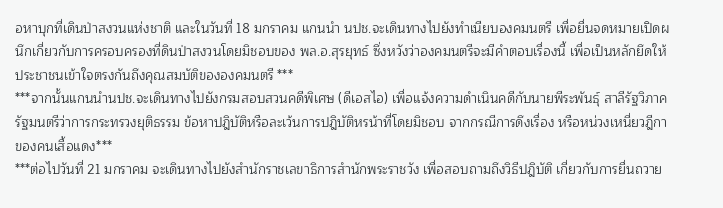อหาบุกที่เดินป่าสงวนแห่งชาติ และในวันที่ 18 มกราคม แกนนำ นปช.จะเดินทางไปยังทำเนียบองคมนตรี เพื่อยื่นจดหมายเปิดผนึกเกี่ยวกับการครอบครองที่ดินป่าสงวนโดยมิชอบของ พล.อ.สุรยุทธ์ ซึ่งหวังว่าองคมนตรีจะมีคำตอบเรื่องนี้ เพื่อเป็นหลักยึดให้ประชาชนเข้าใจตรงกันถึงคุณสมบัติขององคมนตรี ***
***จากนั้นแกนนำนปช.จะเดินทางไปยังกรมสอบสวนคดีพิเศษ (ดีเอสไอ) เพื่อแจ้งความดำเนินคดีกับนายพีระพันธุ์ สาลีรัฐวิภาค รัฐมนตรีว่าการกระทรวงยุติธรรม ข้อหาปฎิบัติหรือละเว้นการปฎิบัติหรน้าที่โดยมิชอบ จากกรณีการดึงเรื่อง หรือหน่วงเหนี่ยวฎีกาของคนเสื้อแดง***
***ต่อไปวันที่ 21 มกราคม จะเดินทางไปยังสำนักราชเลขาธิการสำนักพระราชวัง เพื่อสอบถามถึงวิธีปฎิบัติ เกี่ยวกับการยื่นถวาย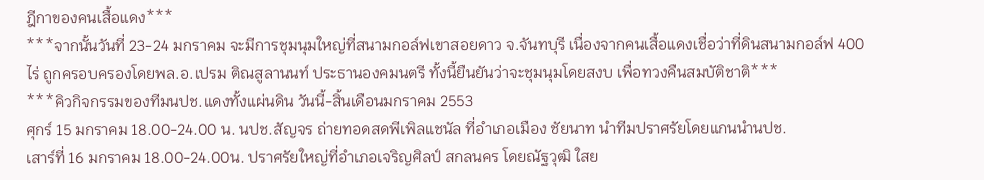ฎีกาของคนเสื้อแดง***
***จากนั้นวันที่ 23-24 มกราคม จะมีการชุมนุมใหญ่ที่สนามกอล์ฟเขาสอยดาว จ.จันทบุรี เนื่องจากคนเสื้อแดงเชื่อว่าที่ดินสนามกอล์ฟ 400 ไร่ ถูกครอบครองโดยพล.อ.เปรม ติณสูลานนท์ ประธานองคมนตรี ทั้งนี้ยืนยันว่าจะชุมนุมโดยสงบ เพื่อทวงคืนสมบัติชาติ***
***คิวกิจกรรมของทีมนปช.แดงทั้งแผ่นดิน วันนี้-สิ้นเดือนมกราคม 2553
ศุกร์ 15 มกราคม 18.00-24.00 น. นปช.สัญจร ถ่ายทอดสดพีเพิลแชนัล ที่อำเภอเมือง ชัยนาท นำทีมปราศรัยโดยแกนนำนปช.
เสาร์ที่ 16 มกราคม 18.00-24.00น. ปราศรัยใหญ่ที่อำเภอเจริญศิลป์ สกลนคร โดยณัฐวุฒิ ใสย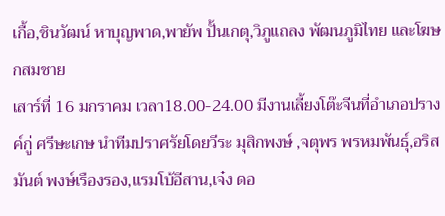เกื้อ,ชินวัฒน์ หาบุญพาด,พายัพ ปั้นเกตุ,วิภูแถลง พัฒนภูมิไทย และโฆษกสมชาย
เสาร์ที่ 16 มกราคม เวลา18.00-24.00 มีงานเลี้ยงโต๊ะจีนที่อำเภอปรางค์กู่ ศรีษะเกษ นำทีมปราศรัยโดยวีระ มุสิกพงษ์ ,จตุพร พรหมพันธุ์,อริสมันต์ พงษ์เรืองรอง,แรมโบ้อีสาน,เจ๋ง ดอ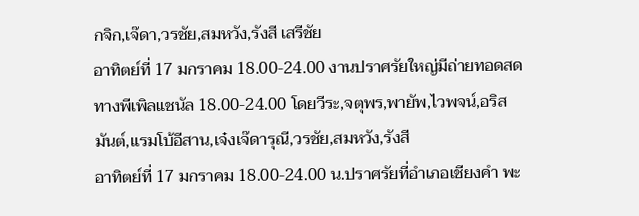กจิก,เจ๊ดา,วรชัย,สมหวัง,รังสี เสรีชัย
อาทิตย์ที่ 17 มกราคม 18.00-24.00 งานปราศรัยใหญ่มีถ่ายทอดสดทางพีเพิลแชนัล 18.00-24.00 โดยวีระ,จตุพร,พายัพ,ไวพจน์,อริสมันต์,แรมโบ้อีสาน,เจ๋งเจ๊ดารุณี,วรชัย,สมหวัง,รังสี
อาทิตย์ที่ 17 มกราคม 18.00-24.00 น.ปราศรัยที่อำเภอเชียงคำ พะ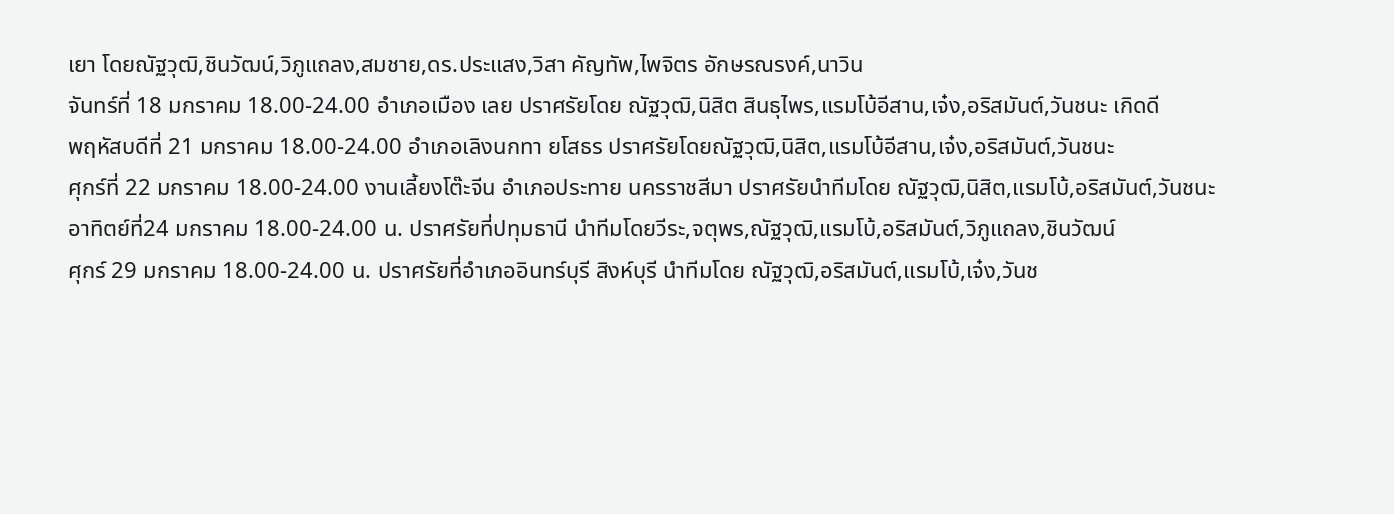เยา โดยณัฐวุฒิ,ชินวัฒน์,วิภูแถลง,สมชาย,ดร.ประแสง,วิสา คัญทัพ,ไพจิตร อักษรณรงค์,นาวิน
จันทร์ที่ 18 มกราคม 18.00-24.00 อำเภอเมือง เลย ปราศรัยโดย ณัฐวุฒิ,นิสิต สินธุไพร,แรมโบ้อีสาน,เจ๋ง,อริสมันต์,วันชนะ เกิดดี
พฤหัสบดีที่ 21 มกราคม 18.00-24.00 อำเภอเลิงนกทา ยโสธร ปราศรัยโดยณัฐวุฒิ,นิสิต,แรมโบ้อีสาน,เจ๋ง,อริสมันต์,วันชนะ
ศุกร์ที่ 22 มกราคม 18.00-24.00 งานเลี้ยงโต๊ะจีน อำเภอประทาย นครราชสีมา ปราศรัยนำทีมโดย ณัฐวุฒิ,นิสิต,แรมโบ้,อริสมันต์,วันชนะ
อาทิตย์ที่24 มกราคม 18.00-24.00 น. ปราศรัยที่ปทุมธานี นำทีมโดยวีระ,จตุพร,ณัฐวุฒิ,แรมโบ้,อริสมันต์,วิภูแถลง,ชินวัฒน์
ศุกร์ 29 มกราคม 18.00-24.00 น. ปราศรัยที่อำเภออินทร์บุรี สิงห์บุรี นำทีมโดย ณัฐวุฒิ,อริสมันต์,แรมโบ้,เจ๋ง,วันช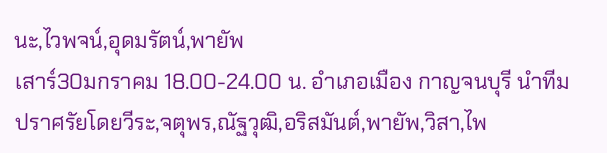นะ,ไวพจน์,อุดมรัตน์,พายัพ
เสาร์30มกราคม 18.00-24.00 น. อำเภอเมือง กาญจนบุรี นำทีมปราศรัยโดยวีระ,จตุพร,ณัฐวุฒิ,อริสมันต์,พายัพ,วิสา,ไพ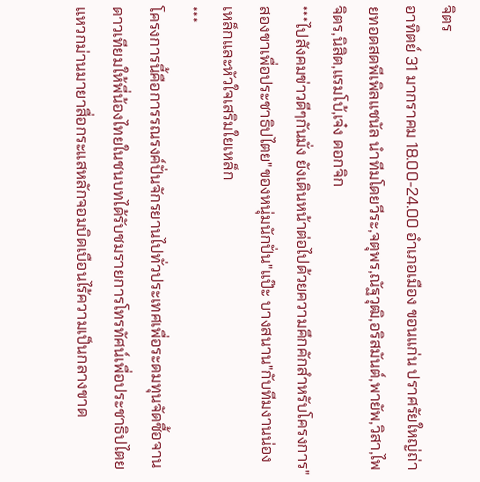จิตร
อาทิตย์ 31 มากราคม 18.00-24.00 อำเภอเมือง ขอนแก่น ปราศรัยใหญ่ถ่ายทอดสดพีเพิลแชนัล นำทีมโดยวีระ,จตุพร,ณัฐวุฒิ,อริสมันต์,พายัพ,วิสา,ไพจิตร,นิสิต,แรมโบ้,เจ๋ง ดอกจิก
***ไปสังคมข่าวดีๆกันมั่ง ยังเดินหน้าต่อไปด้วยความคึกคักสำหรับโครงการ"สองขาเพื่อประชาธิปไตย"ของหนุ่มนักปั่น"แป๊ะ บางสนาน"กับทีมงานน่องเหล็กและหัวใจเสริมใยเหล็ก
***
โครงการนี้คือการรณรงค์ปั่นจักรยานไปทั่วประเทศเพื่อระดมทุนจัดซื้อจานดาวเทียมให้พี่น้องไทยในชนบทได้รับชมรายการโทรทัศน์เพื่อประชาธิปไตย แหวกม่านมายาสื่อกระแสหลักจอมบิดเบือนไร้ความเป็นกลางขาด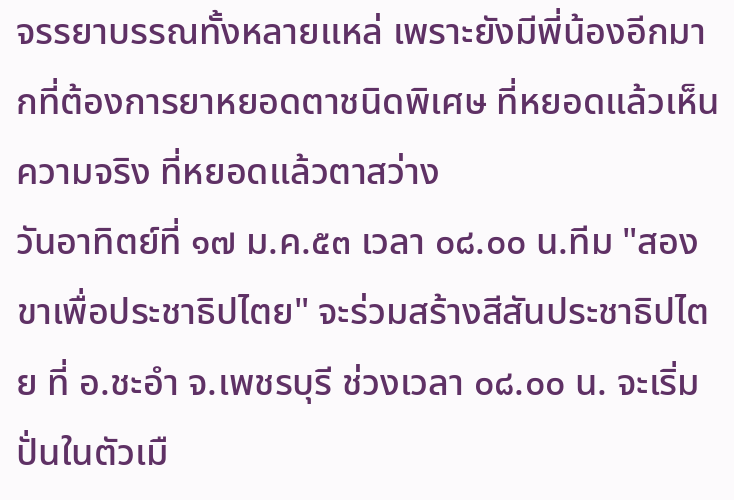จรรยาบรรณทั้งหลายแหล่ เพราะยังมีพี่น้องอีกมากที่ต้องการยาหยอดตาชนิดพิเศษ ที่หยอดแล้วเห็นความจริง ที่หยอดแล้วตาสว่าง
วันอาทิตย์ที่ ๑๗ ม.ค.๕๓ เวลา ๐๘.๐๐ น.ทีม "สองขาเพื่อประชาธิปไตย" จะร่วมสร้างสีสันประชาธิปไตย ที่ อ.ชะอำ จ.เพชรบุรี ช่วงเวลา ๐๘.๐๐ น. จะเริ่มปั่นในตัวเมื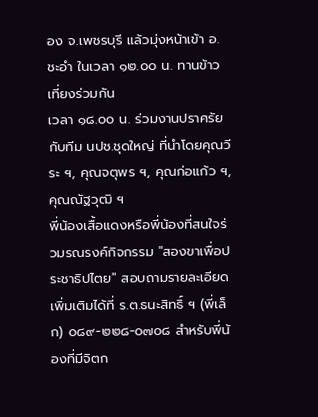อง จ.เพชรบุรี แล้วมุ่งหน้าเข้า อ.ชะอำ ในเวลา ๑๒.๐๐ น. ทานข้าวเที่ยงร่วมกัน
เวลา ๑๘.๐๐ น. ร่วมงานปราศรัยกับทีม นปช.ชุดใหญ่ ที่นำโดยคุณวีระ ฯ, คุณจตุพร ฯ, คุณก่อแก้ว ฯ, คุณณัฐวุฒิ ฯ
พี่น้องเสื้อแดงหรือพี่น้องที่สนใจร่วมรณรงค์กิจกรรม "สองขาเพื่อประชาธิปไตย" สอบถามรายละเอียดเพิ่มเติมได้ที่ ร.ต.ธนะสิทธิ์ ฯ (พี่เล็ก) ๐๘๙-๒๒๘-๐๗๐๘ สำหรับพี่น้องที่มีจิตก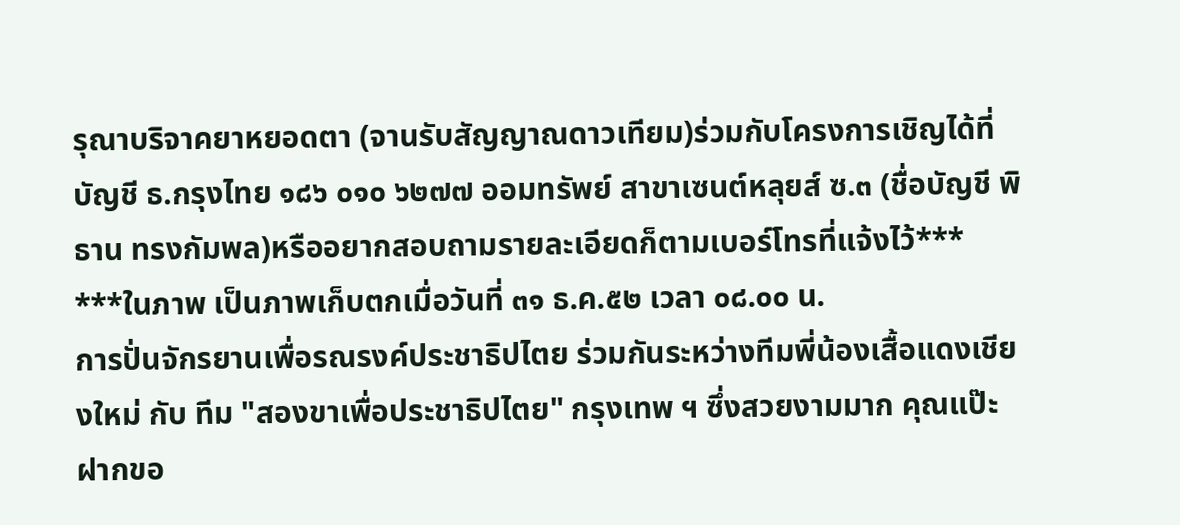รุณาบริจาคยาหยอดตา (จานรับสัญญาณดาวเทียม)ร่วมกับโครงการเชิญได้ที่
บัญชี ธ.กรุงไทย ๑๘๖ ๐๑๐ ๖๒๗๗ ออมทรัพย์ สาขาเซนต์หลุยส์ ซ.๓ (ชื่อบัญชี พิธาน ทรงกัมพล)หรืออยากสอบถามรายละเอียดก็ตามเบอร์โทรที่แจ้งไว้***
***ในภาพ เป็นภาพเก็บตกเมื่อวันที่ ๓๑ ธ.ค.๕๒ เวลา ๐๘.๐๐ น.
การปั่นจักรยานเพื่อรณรงค์ประชาธิปไตย ร่วมกันระหว่างทีมพี่น้องเสื้อแดงเชียงใหม่ กับ ทีม "สองขาเพื่อประชาธิปไตย" กรุงเทพ ฯ ซึ่งสวยงามมาก คุณแป๊ะฝากขอ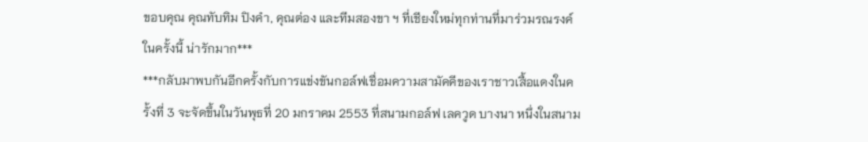ขอบคุณ คุณทับทิม ปิงคำ, คุณต่อง และทีมสองขา ฯ ที่เชียงใหม่ทุกท่านที่มาร่วมรณรงค์ ในครั้งนี้ น่ารักมาก***
***กลับมาพบกันอีกครั้งกับการแข่งขันกอล์ฟเชื่อมความสามัคคีของเราชาวเสื้อแดงในครั้งที่ 3 จะจัดขึ้นในวันพุธที่ 20 มกราคม 2553 ที่สนามกอล์ฟ เลควูด บางนา หนึ่งในสนาม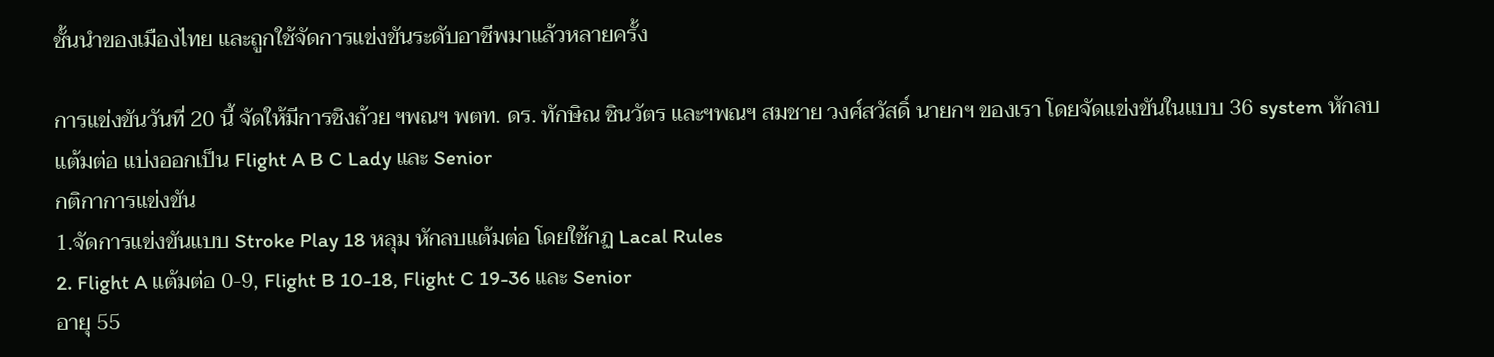ชั้นนำของเมืองไทย และถูกใช้จัดการแข่งขันระดับอาชีพมาแล้วหลายครั้ง

การแข่งขันวันที่ 20 นี้ จัดให้มีการชิงถ้วย ฯพณฯ พตท. ดร. ทักษิณ ชินวัตร และฯพณฯ สมชาย วงศ์สวัสดิ์ นายกฯ ของเรา โดยจัดแข่งขันในแบบ 36 system หักลบแต้มต่อ แบ่งออกเป็น Flight A B C Lady และ Senior
กติกาการแข่งขัน
1.จัดการแข่งขันแบบ Stroke Play 18 หลุม หักลบแต้มต่อ โดยใช้กฏ Lacal Rules
2. Flight A แต้มต่อ 0-9, Flight B 10-18, Flight C 19-36 และ Senior
อายุ 55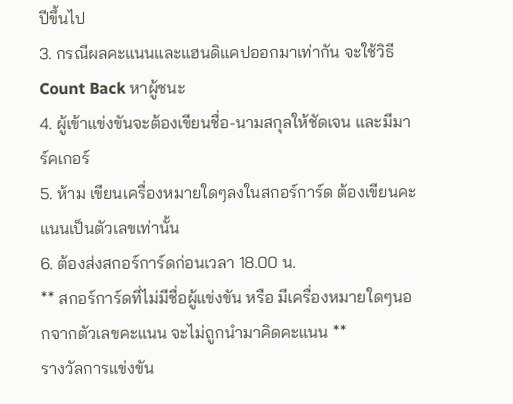ปีขึ้นไป
3. กรณีผลคะแนนและแฮนดิแคปออกมาเท่ากัน จะใช้วิธี Count Back หาผู้ชนะ
4. ผู้เข้าแข่งขันจะต้องเขียนชื่อ-นามสกุลให้ชัดเจน และมีมาร์คเกอร์
5. ห้าม เขียนเครื่องหมายใดๆลงในสกอร์การ์ด ต้องเขียนคะแนนเป็นตัวเลขเท่านั้น
6. ต้องส่งสกอร์การ์ดก่อนเวลา 18.00 น.
** สกอร์การ์ดที่ไม่มีชื่อผู้แข่งขัน หรือ มีเครื่องหมายใดๆนอกจากตัวเลขคะแนน จะไม่ถูกนำมาคิดคะแนน **
รางวัลการแข่งขัน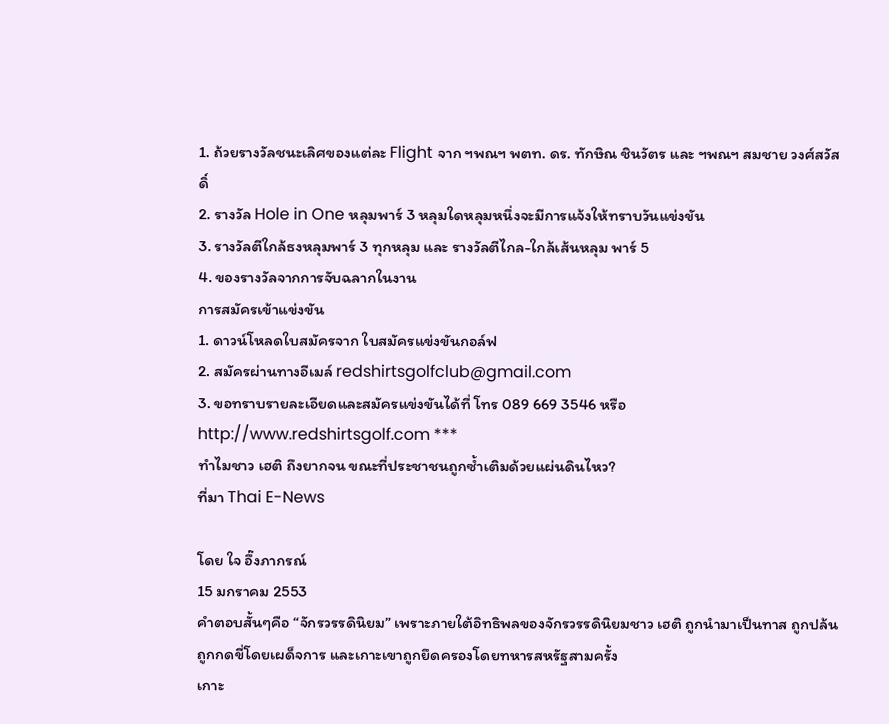1. ถ้วยรางวัลชนะเลิศของแต่ละ Flight จาก ฯพณฯ พตท. ดร. ทักษิณ ชินวัตร และ ฯพณฯ สมชาย วงศ์สวัสดิ์
2. รางวัล Hole in One หลุมพาร์ 3 หลุมใดหลุมหนึ่งจะมีการแจ้งให้ทราบวันแข่งขัน
3. รางวัลตีใกล้ธงหลุมพาร์ 3 ทุกหลุม และ รางวัลตีไกล-ใกล้เส้นหลุม พาร์ 5
4. ของรางวัลจากการจับฉลากในงาน
การสมัครเข้าแข่งขัน
1. ดาวน์โหลดใบสมัครจาก ใบสมัครแข่งขันกอล์ฟ
2. สมัครผ่านทางอีเมล์ redshirtsgolfclub@gmail.com
3. ขอทราบรายละเอียดและสมัครแข่งขันได้ที่ โทร 089 669 3546 หรือ http://www.redshirtsgolf.com ***
ทำไมชาว เฮติ ถึงยากจน ขณะที่ประชาชนถูกซ้ำเติมด้วยแผ่นดินไหว?
ที่มา Thai E-News

โดย ใจ อึ๊งภากรณ์
15 มกราคม 2553
คำตอบสั้นๆคือ “จักรวรรดินิยม” เพราะภายใต้อิทธิพลของจักรวรรดินิยมชาว เฮติ ถูกนำมาเป็นทาส ถูกปล้น ถูกกดขี่โดยเผด็จการ และเกาะเขาถูกยึดครองโดยทหารสหรัฐสามครั้ง
เกาะ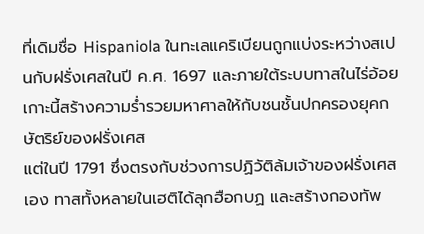ที่เดิมชื่อ Hispaniola ในทะเลแคริเบียนถูกแบ่งระหว่างสเปนกับฝรั่งเศสในปี ค.ศ. 1697 และภายใต้ระบบทาสในไร่อ้อยเกาะนี้สร้างความร่ำรวยมหาศาลให้กับชนชั้นปกครองยุคกษัตริย์ของฝรั่งเศส
แต่ในปี 1791 ซึ่งตรงกับช่วงการปฏิวัติล้มเจ้าของฝรั่งเศสเอง ทาสทั้งหลายในเฮติได้ลุกฮือกบฏ และสร้างกองทัพ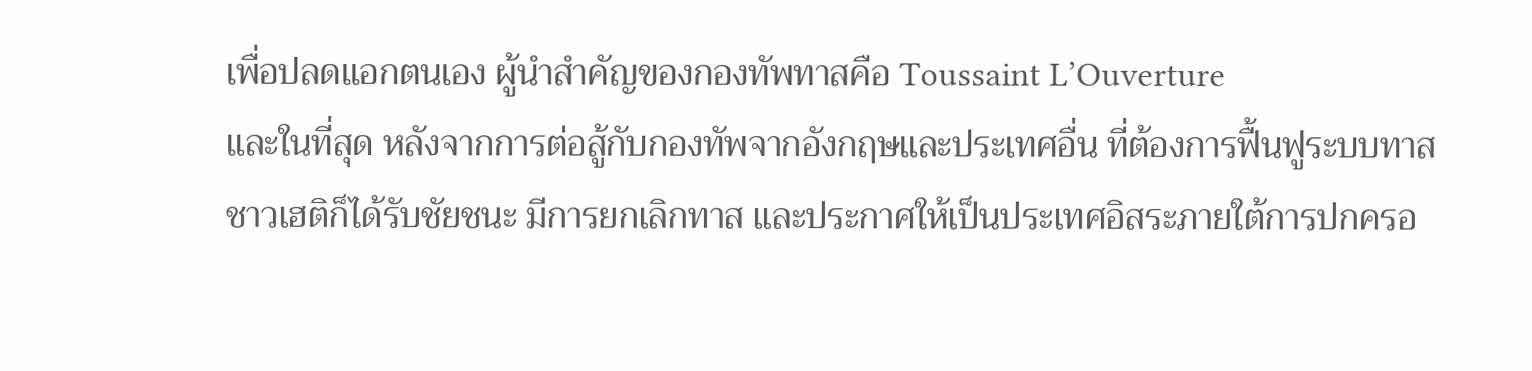เพื่อปลดแอกตนเอง ผู้นำสำคัญของกองทัพทาสคือ Toussaint L’Ouverture
และในที่สุด หลังจากการต่อสู้กับกองทัพจากอังกฤษและประเทศอื่น ที่ต้องการฟื้นฟูระบบทาส ชาวเฮติก็ได้รับชัยชนะ มีการยกเลิกทาส และประกาศให้เป็นประเทศอิสระภายใต้การปกครอ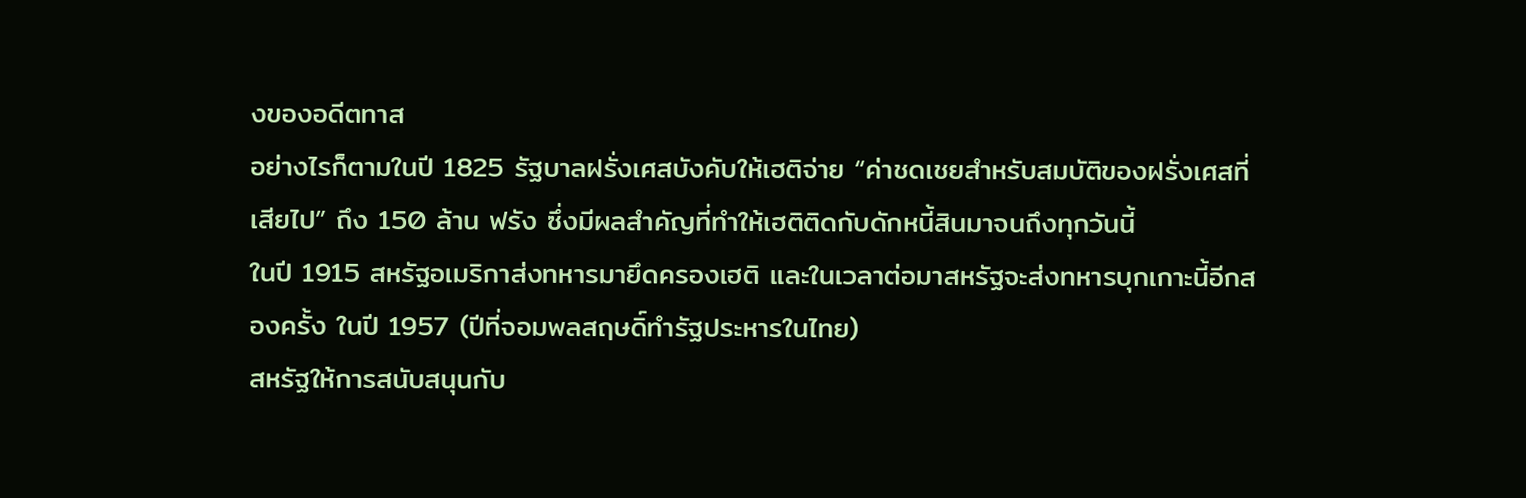งของอดีตทาส
อย่างไรก็ตามในปี 1825 รัฐบาลฝรั่งเศสบังคับให้เฮติจ่าย “ค่าชดเชยสำหรับสมบัติของฝรั่งเศสที่เสียไป” ถึง 150 ล้าน ฟรัง ซึ่งมีผลสำคัญที่ทำให้เฮติติดกับดักหนี้สินมาจนถึงทุกวันนี้
ในปี 1915 สหรัฐอเมริกาส่งทหารมายึดครองเฮติ และในเวลาต่อมาสหรัฐจะส่งทหารบุกเกาะนี้อีกสองครั้ง ในปี 1957 (ปีที่จอมพลสฤษดิ์ทำรัฐประหารในไทย)
สหรัฐให้การสนับสนุนกับ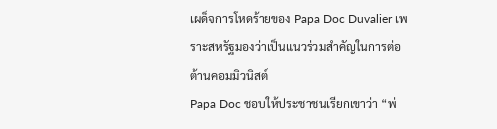เผด็จการโหดร้ายของ Papa Doc Duvalier เพราะสหรัฐมองว่าเป็นแนวร่วมสำคัญในการต่อต้านคอมมิวนิสต์
Papa Doc ชอบให้ประชาชนเรียกเขาว่า “พ่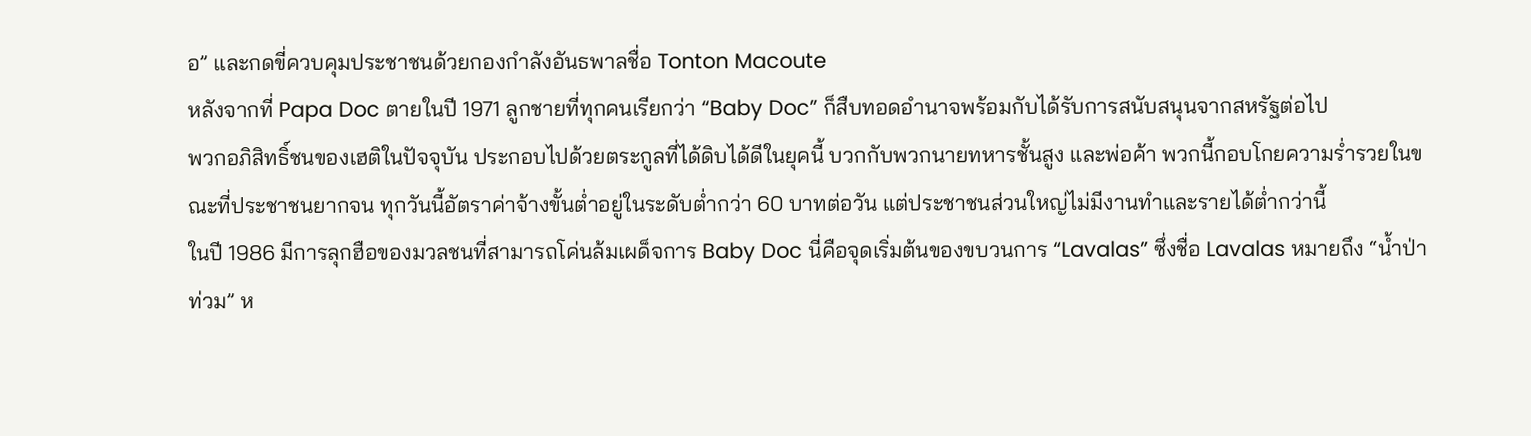อ” และกดขี่ควบคุมประชาชนด้วยกองกำลังอันธพาลชื่อ Tonton Macoute
หลังจากที่ Papa Doc ตายในปี 1971 ลูกชายที่ทุกคนเรียกว่า “Baby Doc” ก็สืบทอดอำนาจพร้อมกับได้รับการสนับสนุนจากสหรัฐต่อไป
พวกอภิสิทธิ์ชนของเฮติในปัจจุบัน ประกอบไปด้วยตระกูลที่ได้ดิบได้ดีในยุคนี้ บวกกับพวกนายทหารชั้นสูง และพ่อค้า พวกนี้กอบโกยความร่ำรวยในขณะที่ประชาชนยากจน ทุกวันนี้อัตราค่าจ้างขั้นต่ำอยู่ในระดับต่ำกว่า 60 บาทต่อวัน แต่ประชาชนส่วนใหญ่ไม่มีงานทำและรายได้ต่ำกว่านี้
ในปี 1986 มีการลุกฮือของมวลชนที่สามารถโค่นล้มเผด็จการ Baby Doc นี่คือจุดเริ่มต้นของขบวนการ “Lavalas” ซึ่งชื่อ Lavalas หมายถึง “น้ำป่าท่วม” ห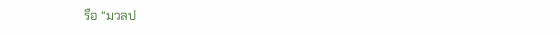รือ “มวลป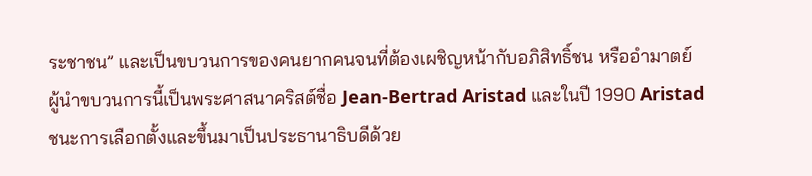ระชาชน” และเป็นขบวนการของคนยากคนจนที่ต้องเผชิญหน้ากับอภิสิทธิ์ชน หรืออำมาตย์
ผู้นำขบวนการนี้เป็นพระศาสนาคริสต์ชื่อ Jean-Bertrad Aristad และในปี 1990 Aristad ชนะการเลือกตั้งและขึ้นมาเป็นประธานาธิบดีด้วย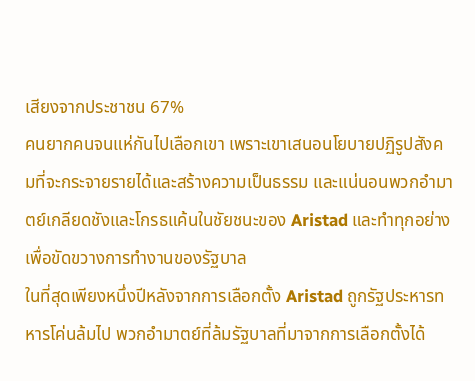เสียงจากประชาชน 67%
คนยากคนจนแห่กันไปเลือกเขา เพราะเขาเสนอนโยบายปฏิรูปสังคมที่จะกระจายรายได้และสร้างความเป็นธรรม และแน่นอนพวกอำมาตย์เกลียดชังและโกรธแค้นในชัยชนะของ Aristad และทำทุกอย่างเพื่อขัดขวางการทำงานของรัฐบาล
ในที่สุดเพียงหนึ่งปีหลังจากการเลือกตั้ง Aristad ถูกรัฐประหารทหารโค่นล้มไป พวกอำมาตย์ที่ล้มรัฐบาลที่มาจากการเลือกตั้งได้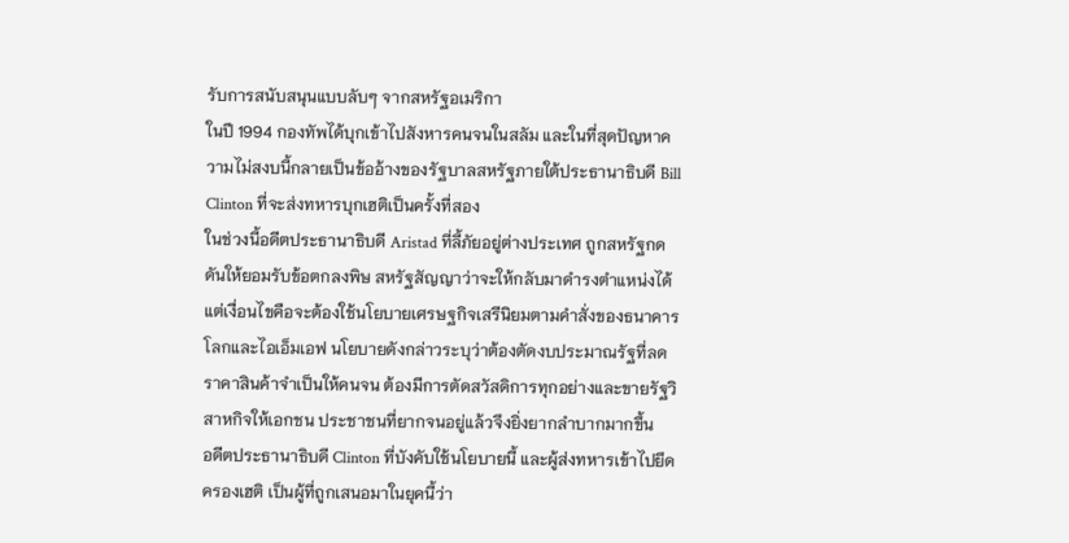รับการสนับสนุนแบบลับๆ จากสหรัฐอเมริกา
ในปี 1994 กองทัพได้บุกเข้าไปสังหารคนจนในสลัม และในที่สุดปัญหาความไม่สงบนี้กลายเป็นข้ออ้างของรัฐบาลสหรัฐภายใต้ประธานาธิบดี Bill Clinton ที่จะส่งทหารบุกเฮติเป็นครั้งที่สอง
ในช่วงนี้อดีตประธานาธิบดี Aristad ที่ลี้ภัยอยู่ต่างประเทศ ถูกสหรัฐกดดันให้ยอมรับข้อตกลงพิษ สหรัฐสัญญาว่าจะให้กลับมาดำรงตำแหน่งได้ แต่เงื่อนไขคือจะต้องใช้นโยบายเศรษฐกิจเสรีนิยมตามคำสั่งของธนาคารโลกและไอเอ็มเอฟ นโยบายดังกล่าวระบุว่าต้องตัดงบประมาณรัฐที่ลดราคาสินค้าจำเป็นให้คนจน ต้องมีการตัดสวัสดิการทุกอย่างและขายรัฐวิสาหกิจให้เอกชน ประชาชนที่ยากจนอยู่แล้วจึงยิ่งยากลำบากมากขึ้น
อดีตประธานาธิบดี Clinton ที่บังคับใช้นโยบายนี้ และผู้ส่งทหารเข้าไปยึดครองเฮติ เป็นผู้ที่ถูกเสนอมาในยุคนี้ว่า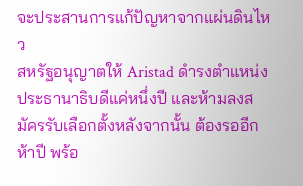จะประสานการแก้ปัญหาจากแผ่นดินไหว
สหรัฐอนุญาตให้ Aristad ดำรงตำแหน่งประธานาธิบดีแค่หนึ่งปี และห้ามลงสมัครรับเลือกตั้งหลังจากนั้น ต้องรออีกห้าปี พร้อ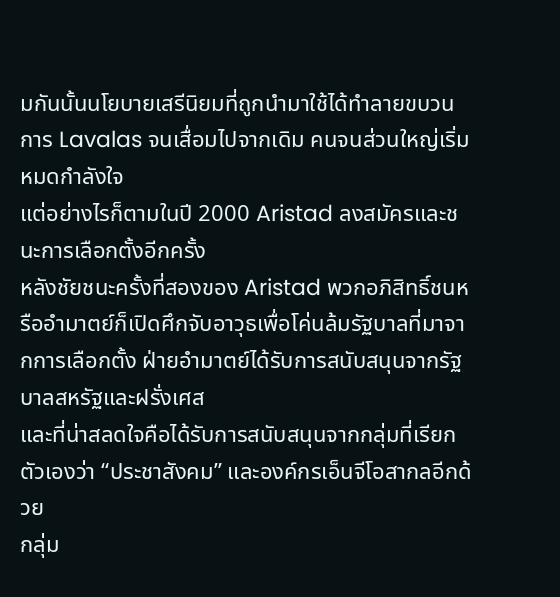มกันนั้นนโยบายเสรีนิยมที่ถูกนำมาใช้ได้ทำลายขบวนการ Lavalas จนเสื่อมไปจากเดิม คนจนส่วนใหญ่เริ่มหมดกำลังใจ
แต่อย่างไรก็ตามในปี 2000 Aristad ลงสมัครและชนะการเลือกตั้งอีกครั้ง
หลังชัยชนะครั้งที่สองของ Aristad พวกอภิสิทธิ์ชนหรืออำมาตย์ก็เปิดศึกจับอาวุธเพื่อโค่นล้มรัฐบาลที่มาจากการเลือกตั้ง ฝ่ายอำมาตย์ได้รับการสนับสนุนจากรัฐบาลสหรัฐและฝรั่งเศส
และที่น่าสลดใจคือได้รับการสนับสนุนจากกลุ่มที่เรียกตัวเองว่า “ประชาสังคม” และองค์กรเอ็นจีโอสากลอีกด้วย
กลุ่ม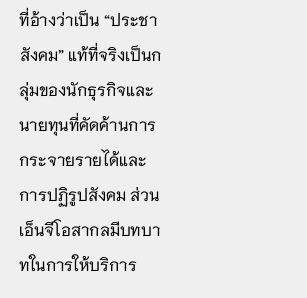ที่อ้างว่าเป็น “ประชาสังคม” แท้ที่จริงเป็นกลุ่มของนักธุรกิจและนายทุนที่คัดค้านการกระจายรายได้และการปฏิรูปสังคม ส่วนเอ็นจีโอสากลมีบทบาทในการให้บริการ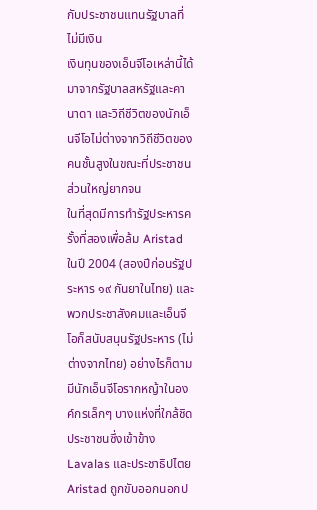กับประชาชนแทนรัฐบาลที่ไม่มีเงิน
เงินทุนของเอ็นจีโอเหล่านี้ได้มาจากรัฐบาลสหรัฐและคานาดา และวิถีชีวิตของนักเอ็นจีโอไม่ต่างจากวิถีชีวิตของคนชั้นสูงในขณะที่ประชาชนส่วนใหญ่ยากจน
ในที่สุดมีการทำรัฐประหารครั้งที่สองเพื่อล้ม Aristad ในปี 2004 (สองปีก่อนรัฐประหาร ๑๙ กันยาในไทย) และพวกประชาสังคมและเอ็นจีโอก็สนับสนุนรัฐประหาร (ไม่ต่างจากไทย) อย่างไรก็ตามมีนักเอ็นจีโอรากหญ้าในองค์กรเล็กๆ บางแห่งที่ใกล้ชิดประชาชนซึ่งเข้าข้าง Lavalas และประชาธิปไตย
Aristad ถูกขับออกนอกป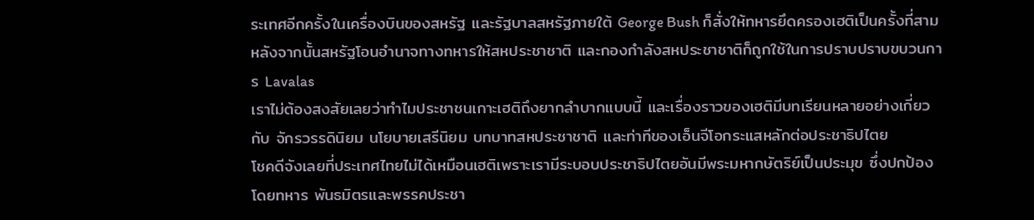ระเทศอีกครั้งในเครื่องบินของสหรัฐ และรัฐบาลสหรัฐภายใต้ George Bush ก็สั่งให้ทหารยึดครองเฮติเป็นครั้งที่สาม หลังจากนั้นสหรัฐโอนอำนาจทางทหารให้สหประชาชาติ และกองกำลังสหประชาชาติก็ถูกใช้ในการปราบปราบขบวนการ Lavalas
เราไม่ต้องสงสัยเลยว่าทำไมประชาชนเกาะเฮติถึงยากลำบากแบบนี้ และเรื่องราวของเฮติมีบทเรียนหลายอย่างเกี่ยวกับ จักรวรรดินิยม นโยบายเสรีนิยม บทบาทสหประชาชาติ และท่าทีของเอ็นจีโอกระแสหลักต่อประชาธิปไตย
โชคดีจังเลยที่ประเทศไทยไม่ได้เหมือนเฮติเพราะเรามีระบอบประชาธิปไตยอันมีพระมหากษัตริย์เป็นประมุข ซึ่งปกป้องโดยทหาร พันธมิตรและพรรคประชา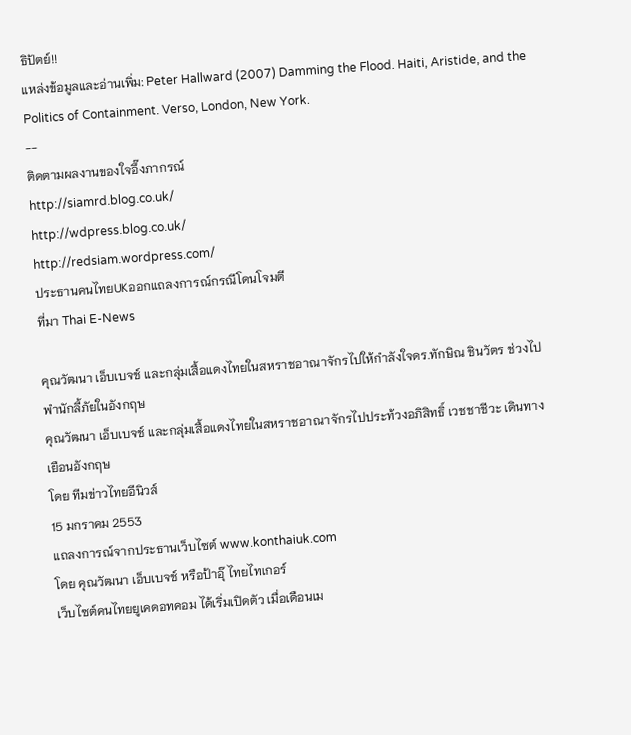ธิปัตย์!!
แหล่งข้อมูลและอ่านเพิ่ม: Peter Hallward (2007) Damming the Flood. Haiti, Aristide, and the Politics of Containment. Verso, London, New York.
--
ติดตามผลงานของใจอึ๊งภากรณ์
http://siamrd.blog.co.uk/
http://wdpress.blog.co.uk/
http://redsiam.wordpress.com/
ประธานคนไทยUKออกแถลงการณ์กรณีโดนโจมตี
ที่มา Thai E-News

คุณวัฒนา เอ็บเบจช์ และกลุ่มเสื้อแดงไทยในสหราชอาณาจักรไปให้กำลังใจดร.ทักษิณ ชินวัตร ช่วงไปพำนักลี้ภัยในอังกฤษ
คุณวัฒนา เอ็บเบจช์ และกลุ่มเสื้อแดงไทยในสหราชอาณาจักรไปประท้วงอภิสิทธิ์ เวชชาชีวะ เดินทางเยือนอังกฤษ
โดย ทีมข่าวไทยอีนิวส์
15 มกราคม 2553
แถลงการณ์จากประธานเว็บไซต์ www.konthaiuk.com
โดย คุณวัฒนา เอ็บเบจช์ หรือป้าอุ๊ ไทยไทเกอร์
เว็บไซต์คนไทยยูเคดอทคอม ได้เริ่มเปิดตัว เมื่อเดือนเม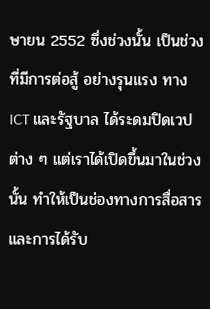ษายน 2552 ซึ่งช่วงนั้น เป็นช่วงที่มีการต่อสู้ อย่างรุนแรง ทาง ICT และรัฐบาล ได้ระดมปิดเวปต่าง ๆ แต่เราได้เปิดขึ้นมาในช่วงนั้น ทำให้เป็นช่องทางการสื่อสาร และการได้รับ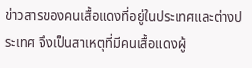ข่าวสารของคนเสื้อแดงที่อยู่ในประเทศและต่างประเทศ จึงเป็นสาเหตุที่มีคนเสื้อแดงผู้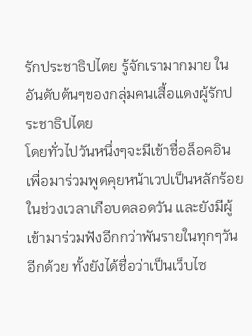รักประชาธิปไตย รู้จักเรามากมาย ในอันดับต้นๆของกลุ่มคนเสื้อแดงผู้รักประชาธิปไตย
โดยทั่วไปวันหนึ่งๆจะมีเข้าชื่อล็อคอินเพื่อมาร่วมพูดคุยหน้าเวปเป็นหลักร้อยในช่วงเวลาเกือบตลอดวัน และยังมีผู้เข้ามาร่วมฟังอีกกว่าพันรายในทุกๆวันอีกด้วย ทั้งยังได้ชื่อว่าเป็นเว็บไซ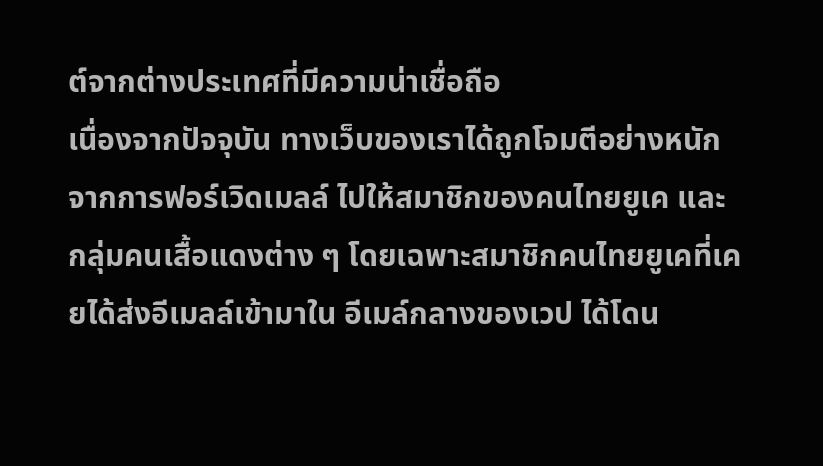ต์จากต่างประเทศที่มีความน่าเชื่อถือ
เนื่องจากปัจจุบัน ทางเว็บของเราได้ถูกโจมตีอย่างหนัก จากการฟอร์เวิดเมลล์ ไปให้สมาชิกของคนไทยยูเค และ กลุ่มคนเสื้อแดงต่าง ๆ โดยเฉพาะสมาชิกคนไทยยูเคที่เคยได้ส่งอีเมลล์เข้ามาใน อีเมล์กลางของเวป ได้โดน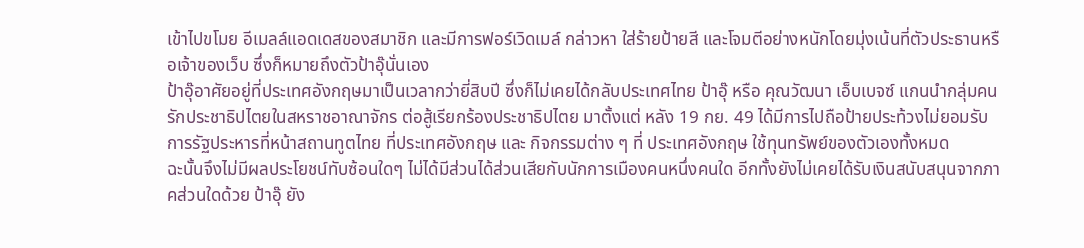เข้าไปขโมย อีเมลล์แอดเดสของสมาชิก และมีการฟอร์เวิดเมล์ กล่าวหา ใส่ร้ายป้ายสี และโจมตีอย่างหนักโดยมุ่งเน้นที่ตัวประธานหรือเจ้าของเว็บ ซึ่งก็หมายถึงตัวป้าอุ๊นั่นเอง
ป้าอุ๊อาศัยอยู่ที่ประเทศอังกฤษมาเป็นเวลากว่ายี่สิบปี ซึ่งก็ไม่เคยได้กลับประเทศไทย ป้าอุ๊ หรือ คุณวัฒนา เอ็บเบจซ์ แกนนำกลุ่มคนรักประชาธิปไตยในสหราชอาณาจักร ต่อสู้เรียกร้องประชาธิปไตย มาตั้งแต่ หลัง 19 กย. 49 ได้มีการไปถือป้ายประท้วงไม่ยอมรับการรัฐประหารที่หน้าสถานทูตไทย ที่ประเทศอังกฤษ และ กิจกรรมต่าง ๆ ที่ ประเทศอังกฤษ ใช้ทุนทรัพย์ของตัวเองทั้งหมด
ฉะนั้นจึงไม่มีผลประโยชน์ทับซ้อนใดๆ ไม่ได้มีส่วนได้ส่วนเสียกับนักการเมืองคนหนึ่งคนใด อีกทั้งยังไม่เคยได้รับเงินสนับสนุนจากภาคส่วนใดด้วย ป้าอุ๊ ยัง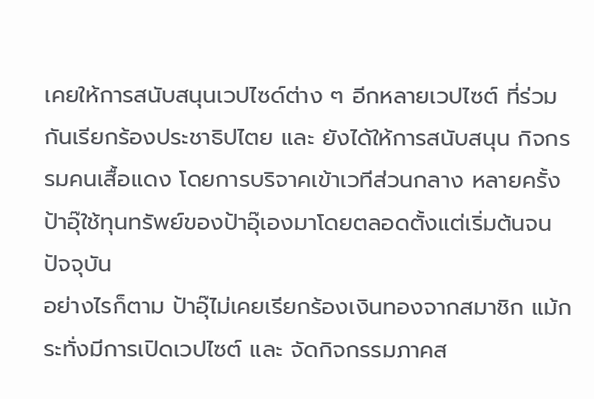เคยให้การสนับสนุนเวปไซด์ต่าง ๆ อีกหลายเวปไซต์ ที่ร่วมกันเรียกร้องประชาธิปไตย และ ยังได้ให้การสนับสนุน กิจกรรมคนเสื้อแดง โดยการบริจาคเข้าเวทีส่วนกลาง หลายครั้ง ป้าอุ๊ใช้ทุนทรัพย์ของป้าอุ๊เองมาโดยตลอดตั้งแต่เริ่มต้นจนปัจจุบัน
อย่างไรก็ตาม ป้าอุ๊ไม่เคยเรียกร้องเงินทองจากสมาชิก แม้กระทั่งมีการเปิดเวปไซต์ และ จัดกิจกรรมภาคส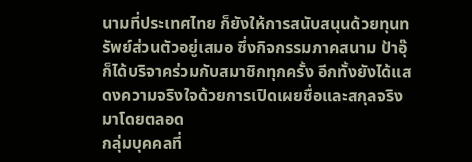นามที่ประเทศไทย ก็ยังให้การสนับสนุนด้วยทุนทรัพย์ส่วนตัวอยู่เสมอ ซึ่งกิจกรรมภาคสนาม ป้าอุ๊ก็ได้บริจาคร่วมกับสมาชิกทุกครั้ง อีกทั้งยังได้แสดงความจริงใจด้วยการเปิดเผยชื่อและสกุลจริงมาโดยตลอด
กลุ่มบุคคลที่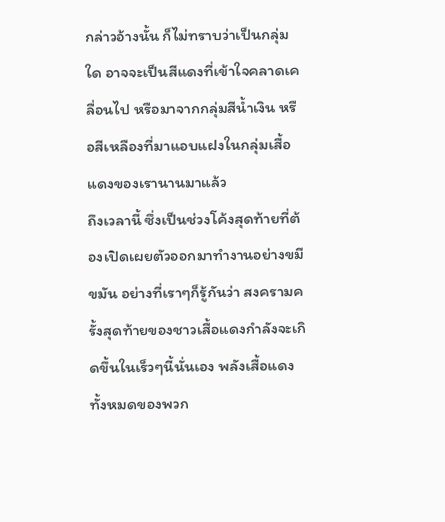กล่าวอ้างนั้น ก็ไม่ทราบว่าเป็นกลุ่มใด อาจจะเป็นสีแดงที่เข้าใจคลาดเคลื่อนไป หรือมาจากกลุ่มสีน้ำเงิน หรือสีเหลืองที่มาแอบแฝงในกลุ่มเสื้อแดงของเรานานมาแล้ว
ถึงเวลานี้ ซึ่งเป็นช่วงโค้งสุดท้ายที่ต้องเปิดเผยตัวออกมาทำงานอย่างขมีขมัน อย่างที่เราๆก็รู้กันว่า สงครามครั้งสุดท้ายของชาวเสื้อแดงกำลังจะเกิดขึ้นในเร็วๆนี้นั่นเอง พลังเสื้อแดงทั้งหมดของพวก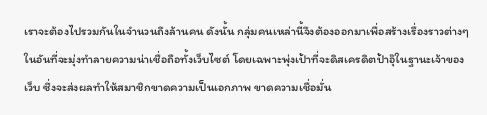เราจะต้องไปรวมกันในจำนวนถึงล้านคน ดังนั้น กลุ่มคนเหล่านี้จึงต้องออกมาเพื่อสร้างเรื่องราวต่างๆในอันที่จะมุ่งทำลายความน่าเชื่อถือทั้งเว็บไซต์ โดยเฉพาะพุ่งเป้าที่จะดิสเครดิตป้าอุ๊ในฐานะเจ้าของเว็บ ซึ่งจะส่งผลทำให้สมาชิกขาดความเป็นเอกภาพ ขาดความเชื่อมั่น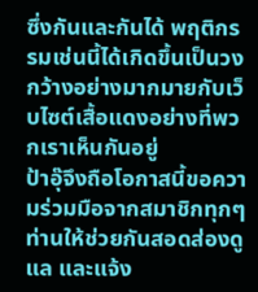ซึ่งกันและกันได้ พฤติกรรมเช่นนี้ได้เกิดขึ้นเป็นวงกว้างอย่างมากมายกับเว็บไซต์เสื้อแดงอย่างที่พวกเราเห็นกันอยู่
ป้าอุ๊จึงถือโอกาสนี้ขอความร่วมมือจากสมาชิกทุกๆท่านให้ช่วยกันสอดส่องดูแล และแจ้ง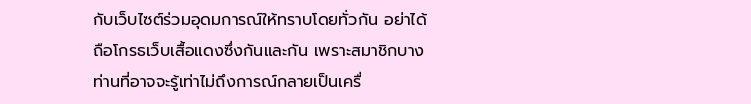กับเว็บไซต์ร่วมอุดมการณ์ให้ทราบโดยทั่วกัน อย่าได้ถือโกรธเว็บเสื้อแดงซึ่งกันและกัน เพราะสมาชิกบางท่านที่อาจจะรู้เท่าไม่ถึงการณ์กลายเป็นเครื่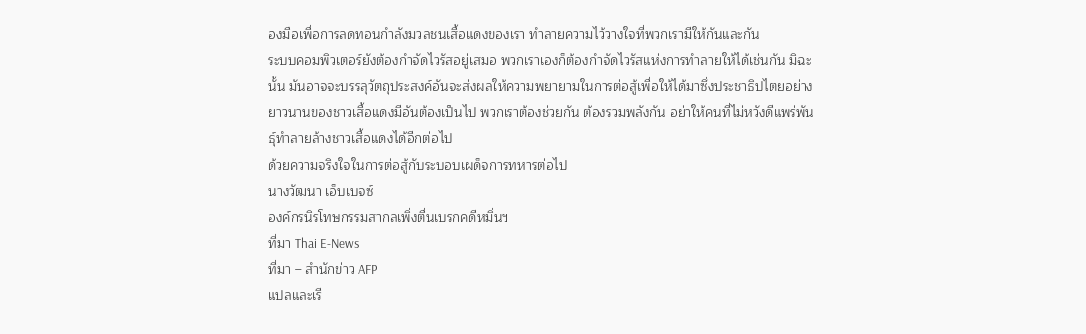องมือเพื่อการลดทอนกำลังมวลชนเสื้อแดงของเรา ทำลายความไว้วางใจที่พวกเรามีให้กันและกัน
ระบบคอมพิวเตอร์ยังต้องกำจัดไวรัสอยู่เสมอ พวกเราเองก็ต้องกำจัดไวรัสแห่งการทำลายให้ได้เช่นกัน มิฉะนั้น มันอาจจะบรรลุวัตถุประสงค์อันจะส่งผลให้ความพยายามในการต่อสู้เพื่อให้ได้มาซึ่งประชาธิปไตยอย่างยาวนานของชาวเสื้อแดงมีอันต้องเป็นไป พวกเราต้องช่วยกัน ต้องรวมพลังกัน อย่าให้คนที่ไม่หวังดีแพร่พันธุ์ทำลายล้างชาวเสื้อแดงได้อีกต่อไป
ด้วยความจริงใจในการต่อสู้กับระบอบเผด็จการทหารต่อไป
นางวัฒนา เอ็บเบจซ์
องค์กรนิรโทษกรรมสากลเพิ่งตื่นเบรกคดีหมิ่นฯ
ที่มา Thai E-News
ที่มา – สำนักข่าว AFP
แปลและเรี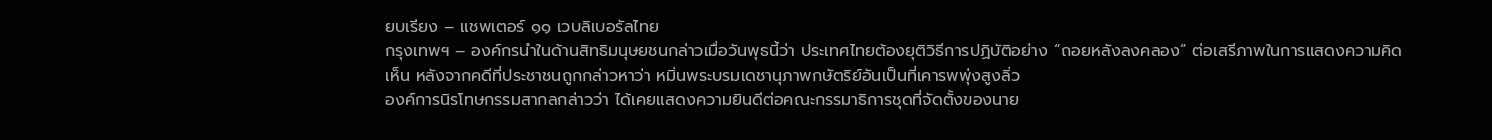ยบเรียง – แชพเตอร์ ๑๑ เวบลิเบอรัลไทย
กรุงเทพฯ – องค์กรนำในด้านสิทธิมนุษยชนกล่าวเมื่อวันพุธนี้ว่า ประเทศไทยต้องยุติวิธีการปฏิบัติอย่าง “ถอยหลังลงคลอง” ต่อเสรีภาพในการแสดงความคิดเห็น หลังจากคดีที่ประชาชนถูกกล่าวหาว่า หมิ่นพระบรมเดชานุภาพกษัตริย์อันเป็นที่เคารพพุ่งสูงลิ่ว
องค์การนิรโทษกรรมสากลกล่าวว่า ได้เคยแสดงความยินดีต่อคณะกรรมาธิการชุดที่จัดตั้งของนาย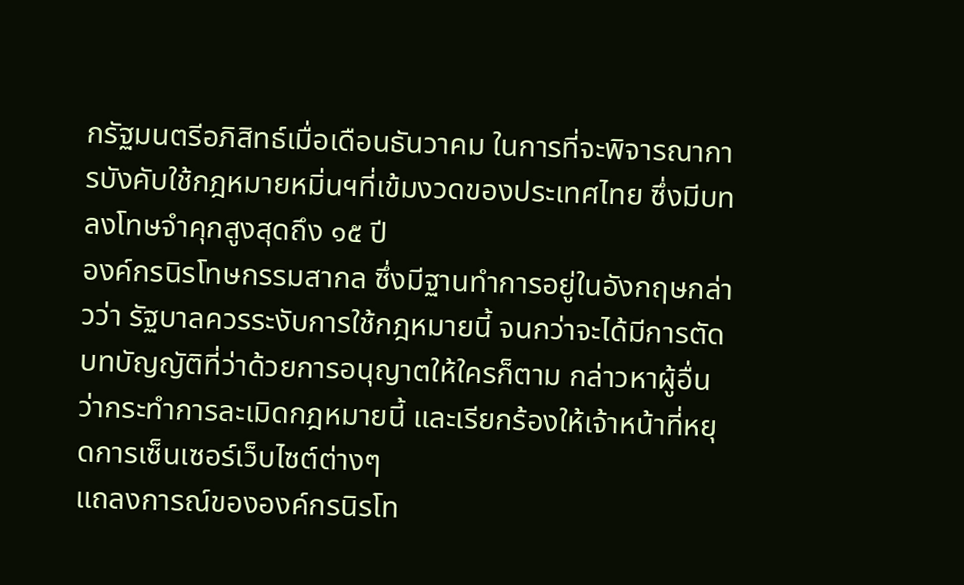กรัฐมนตรีอภิสิทธ์เมื่อเดือนธันวาคม ในการที่จะพิจารณาการบังคับใช้กฎหมายหมิ่นฯที่เข้มงวดของประเทศไทย ซึ่งมีบทลงโทษจำคุกสูงสุดถึง ๑๕ ปี
องค์กรนิรโทษกรรมสากล ซึ่งมีฐานทำการอยู่ในอังกฤษกล่าวว่า รัฐบาลควรระงับการใช้กฎหมายนี้ จนกว่าจะได้มีการตัดบทบัญญัติที่ว่าด้วยการอนุญาตให้ใครก็ตาม กล่าวหาผู้อื่นว่ากระทำการละเมิดกฎหมายนี้ และเรียกร้องให้เจ้าหน้าที่หยุดการเซ็นเซอร์เว็บไซต์ต่างๆ
แถลงการณ์ขององค์กรนิรโท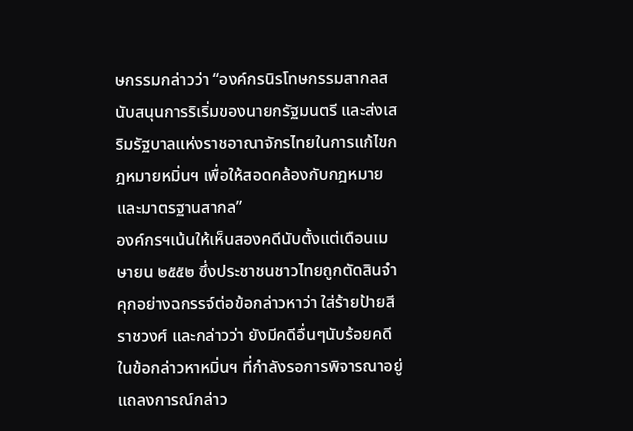ษกรรมกล่าวว่า “องค์กรนิรโทษกรรมสากลสนับสนุนการริเริ่มของนายกรัฐมนตรี และส่งเสริมรัฐบาลแห่งราชอาณาจักรไทยในการแก้ไขกฎหมายหมิ่นฯ เพื่อให้สอดคล้องกับกฎหมาย และมาตรฐานสากล”
องค์กรฯเน้นให้เห็นสองคดีนับตั้งแต่เดือนเมษายน ๒๕๕๒ ซึ่งประชาชนชาวไทยถูกตัดสินจำคุกอย่างฉกรรจ์ต่อข้อกล่าวหาว่า ใส่ร้ายป้ายสีราชวงศ์ และกล่าวว่า ยังมีคดีอื่นๆนับร้อยคดีในข้อกล่าวหาหมิ่นฯ ที่กำลังรอการพิจารณาอยู่
แถลงการณ์กล่าว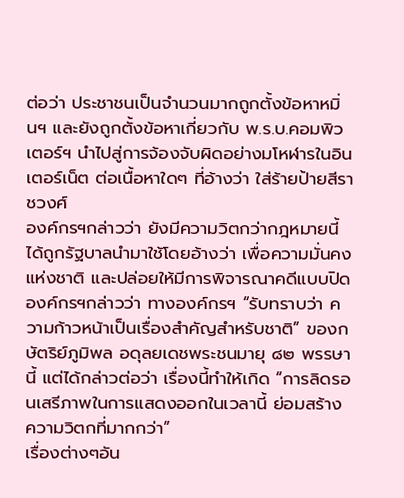ต่อว่า ประชาชนเป็นจำนวนมากถูกตั้งข้อหาหมิ่นฯ และยังถูกตั้งข้อหาเกี่ยวกับ พ.ร.บ.คอมพิวเตอร์ฯ นำไปสู่การจ้องจับผิดอย่างมโหฬารในอินเตอร์เน็ต ต่อเนื้อหาใดๆ ที่อ้างว่า ใส่ร้ายป้ายสีราชวงศ์
องค์กรฯกล่าวว่า ยังมีความวิตกว่ากฎหมายนี้ได้ถูกรัฐบาลนำมาใช้โดยอ้างว่า เพื่อความมั่นคงแห่งชาติ และปล่อยให้มีการพิจารณาคดีแบบปิด
องค์กรฯกล่าวว่า ทางองค์กรฯ “รับทราบว่า ความก้าวหน้าเป็นเรื่องสำคัญสำหรับชาติ” ของกษัตริย์ภูมิพล อดุลยเดชพระชนมายุ ๘๒ พรรษานี้ แต่ได้กล่าวต่อว่า เรื่องนี้ทำให้เกิด “การลิดรอนเสรีภาพในการแสดงออกในเวลานี้ ย่อมสร้างความวิตกที่มากกว่า”
เรื่องต่างๆอัน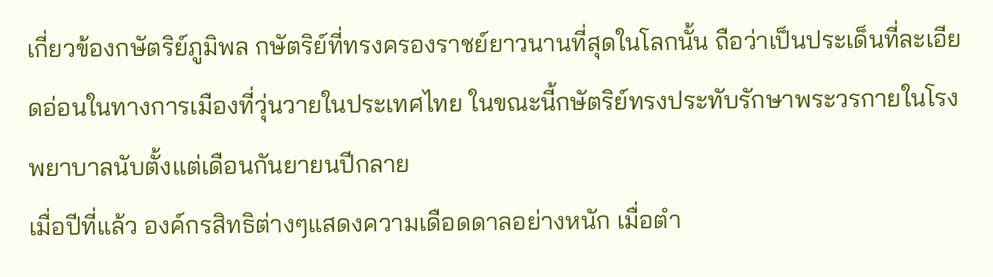เกี่ยวข้องกษัตริย์ภูมิพล กษัตริย์ที่ทรงครองราชย์ยาวนานที่สุดในโลกนั้น ถือว่าเป็นประเด็นที่ละเอียดอ่อนในทางการเมืองที่วุ่นวายในประเทศไทย ในขณะนี้กษัตริย์ทรงประทับรักษาพระวรกายในโรงพยาบาลนับตั้งแต่เดือนกันยายนปีกลาย
เมื่อปีที่แล้ว องค์กรสิทธิต่างๆแสดงความเดือดดาลอย่างหนัก เมื่อตำ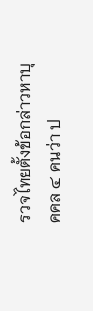รวจไทยตั้งข้อกล่าวหาบุคคล ๔ คนว่า ป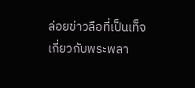ล่อยข่าวลือที่เป็นเท็จเกี่ยวกับพระพลา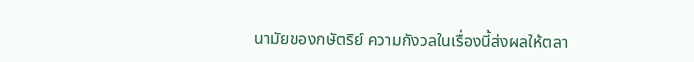นามัยของกษัตริย์ ความกังวลในเรื่องนี้ส่งผลให้ตลา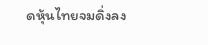ดหุ้นไทยจมดิ่งลง